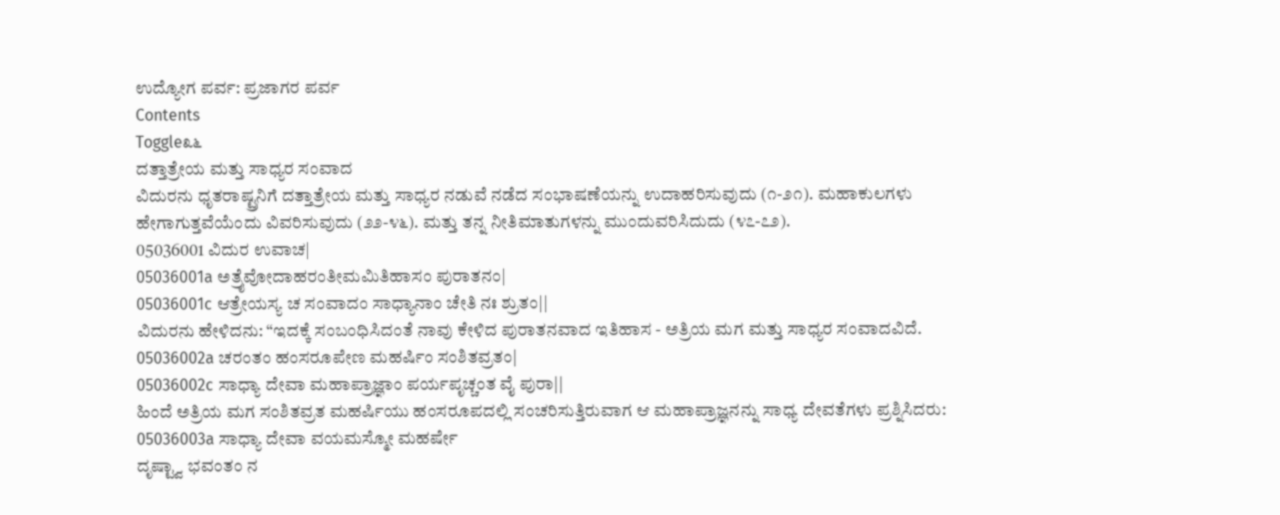ಉದ್ಯೋಗ ಪರ್ವ: ಪ್ರಜಾಗರ ಪರ್ವ
Contents
Toggle೩೬
ದತ್ತಾತ್ರೇಯ ಮತ್ತು ಸಾಧ್ಯರ ಸಂವಾದ
ವಿದುರನು ಧೃತರಾಷ್ಟ್ರನಿಗೆ ದತ್ತಾತ್ರೇಯ ಮತ್ತು ಸಾಧ್ಯರ ನಡುವೆ ನಡೆದ ಸಂಭಾಷಣೆಯನ್ನು ಉದಾಹರಿಸುವುದು (೧-೨೧). ಮಹಾಕುಲಗಳು ಹೇಗಾಗುತ್ತವೆಯೆಂದು ವಿವರಿಸುವುದು (೨೨-೪೬). ಮತ್ತು ತನ್ನ ನೀತಿಮಾತುಗಳನ್ನು ಮುಂದುವರಿಸಿದುದು (೪೭-೭೨).
05036001 ವಿದುರ ಉವಾಚ|
05036001a ಅತ್ರೈವೋದಾಹರಂತೀಮಮಿತಿಹಾಸಂ ಪುರಾತನಂ|
05036001c ಆತ್ರೇಯಸ್ಯ ಚ ಸಂವಾದಂ ಸಾಧ್ಯಾನಾಂ ಚೇತಿ ನಃ ಶ್ರುತಂ||
ವಿದುರನು ಹೇಳಿದನು: “ಇದಕ್ಕೆ ಸಂಬಂಧಿಸಿದಂತೆ ನಾವು ಕೇಳಿದ ಪುರಾತನವಾದ ಇತಿಹಾಸ - ಅತ್ರಿಯ ಮಗ ಮತ್ತು ಸಾಧ್ಯರ ಸಂವಾದವಿದೆ.
05036002a ಚರಂತಂ ಹಂಸರೂಪೇಣ ಮಹರ್ಷಿಂ ಸಂಶಿತವ್ರತಂ|
05036002c ಸಾಧ್ಯಾ ದೇವಾ ಮಹಾಪ್ರಾಜ್ಞಾಂ ಪರ್ಯಪೃಚ್ಚಂತ ವೈ ಪುರಾ||
ಹಿಂದೆ ಅತ್ರಿಯ ಮಗ ಸಂಶಿತವ್ರತ ಮಹರ್ಷಿಯು ಹಂಸರೂಪದಲ್ಲಿ ಸಂಚರಿಸುತ್ತಿರುವಾಗ ಆ ಮಹಾಪ್ರಾಜ್ಞನನ್ನು ಸಾಧ್ಯ ದೇವತೆಗಳು ಪ್ರಶ್ನಿಸಿದರು:
05036003a ಸಾಧ್ಯಾ ದೇವಾ ವಯಮಸ್ಮೋ ಮಹರ್ಷೇ
ದೃಷ್ಟ್ವಾ ಭವಂತಂ ನ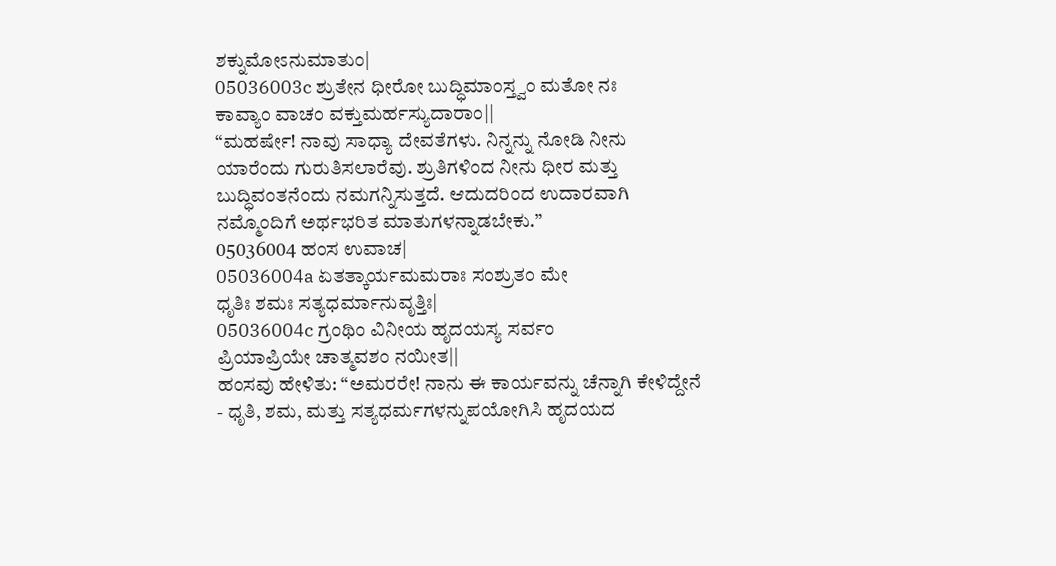ಶಕ್ನುಮೋಽನುಮಾತುಂ|
05036003c ಶ್ರುತೇನ ಧೀರೋ ಬುದ್ಧಿಮಾಂಸ್ತ್ವಂ ಮತೋ ನಃ
ಕಾವ್ಯಾಂ ವಾಚಂ ವಕ್ತುಮರ್ಹಸ್ಯುದಾರಾಂ||
“ಮಹರ್ಷೇ! ನಾವು ಸಾಧ್ಯಾ ದೇವತೆಗಳು. ನಿನ್ನನ್ನು ನೋಡಿ ನೀನು ಯಾರೆಂದು ಗುರುತಿಸಲಾರೆವು. ಶ್ರುತಿಗಳಿಂದ ನೀನು ಧೀರ ಮತ್ತು ಬುದ್ಧಿವಂತನೆಂದು ನಮಗನ್ನಿಸುತ್ತದೆ. ಆದುದರಿಂದ ಉದಾರವಾಗಿ ನಮ್ಮೊಂದಿಗೆ ಅರ್ಥಭರಿತ ಮಾತುಗಳನ್ನಾಡಬೇಕು.”
05036004 ಹಂಸ ಉವಾಚ|
05036004a ಏತತ್ಕಾರ್ಯಮಮರಾಃ ಸಂಶ್ರುತಂ ಮೇ
ಧೃತಿಃ ಶಮಃ ಸತ್ಯಧರ್ಮಾನುವೃತ್ತಿಃ|
05036004c ಗ್ರಂಥಿಂ ವಿನೀಯ ಹೃದಯಸ್ಯ ಸರ್ವಂ
ಪ್ರಿಯಾಪ್ರಿಯೇ ಚಾತ್ಮವಶಂ ನಯೀತ||
ಹಂಸವು ಹೇಳಿತು: “ಅಮರರೇ! ನಾನು ಈ ಕಾರ್ಯವನ್ನು ಚೆನ್ನಾಗಿ ಕೇಳಿದ್ದೇನೆ - ಧೃತಿ, ಶಮ, ಮತ್ತು ಸತ್ಯಧರ್ಮಗಳನ್ನುಪಯೋಗಿಸಿ ಹೃದಯದ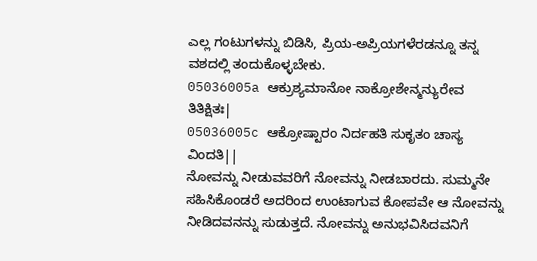ಎಲ್ಲ ಗಂಟುಗಳನ್ನು ಬಿಡಿಸಿ, ಪ್ರಿಯ-ಅಪ್ರಿಯಗಳೆರಡನ್ನೂ ತನ್ನ ವಶದಲ್ಲಿ ತಂದುಕೊಳ್ಳಬೇಕು.
05036005a ಆಕ್ರುಶ್ಯಮಾನೋ ನಾಕ್ರೋಶೇನ್ಮನ್ಯುರೇವ ತಿತಿಕ್ಷಿತಃ|
05036005c ಆಕ್ರೋಷ್ಟಾರಂ ನಿರ್ದಹತಿ ಸುಕೃತಂ ಚಾಸ್ಯ ವಿಂದತಿ||
ನೋವನ್ನು ನೀಡುವವರಿಗೆ ನೋವನ್ನು ನೀಡಬಾರದು. ಸುಮ್ಮನೇ ಸಹಿಸಿಕೊಂಡರೆ ಅದರಿಂದ ಉಂಟಾಗುವ ಕೋಪವೇ ಆ ನೋವನ್ನು ನೀಡಿದವನನ್ನು ಸುಡುತ್ತದೆ. ನೋವನ್ನು ಅನುಭವಿಸಿದವನಿಗೆ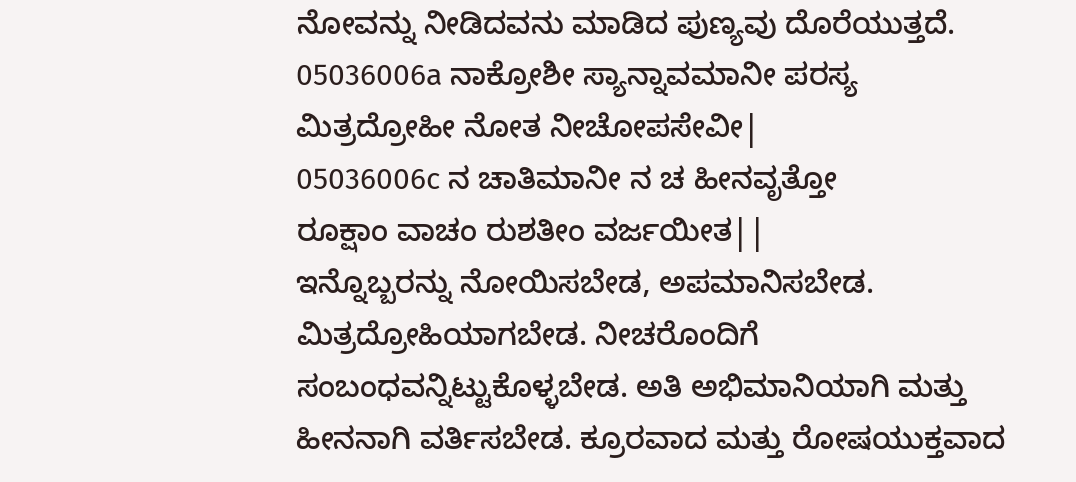ನೋವನ್ನು ನೀಡಿದವನು ಮಾಡಿದ ಪುಣ್ಯವು ದೊರೆಯುತ್ತದೆ.
05036006a ನಾಕ್ರೋಶೀ ಸ್ಯಾನ್ನಾವಮಾನೀ ಪರಸ್ಯ
ಮಿತ್ರದ್ರೋಹೀ ನೋತ ನೀಚೋಪಸೇವೀ|
05036006c ನ ಚಾತಿಮಾನೀ ನ ಚ ಹೀನವೃತ್ತೋ
ರೂಕ್ಷಾಂ ವಾಚಂ ರುಶತೀಂ ವರ್ಜಯೀತ||
ಇನ್ನೊಬ್ಬರನ್ನು ನೋಯಿಸಬೇಡ, ಅಪಮಾನಿಸಬೇಡ. ಮಿತ್ರದ್ರೋಹಿಯಾಗಬೇಡ. ನೀಚರೊಂದಿಗೆ ಸಂಬಂಧವನ್ನಿಟ್ಟುಕೊಳ್ಳಬೇಡ. ಅತಿ ಅಭಿಮಾನಿಯಾಗಿ ಮತ್ತು ಹೀನನಾಗಿ ವರ್ತಿಸಬೇಡ. ಕ್ರೂರವಾದ ಮತ್ತು ರೋಷಯುಕ್ತವಾದ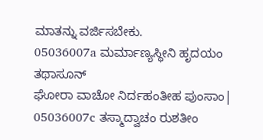ಮಾತನ್ನು ವರ್ಜಿಸಬೇಕು.
05036007a ಮರ್ಮಾಣ್ಯಸ್ಥೀನಿ ಹೃದಯಂ ತಥಾಸೂನ್
ಘೋರಾ ವಾಚೋ ನಿರ್ದಹಂತೀಹ ಪುಂಸಾಂ|
05036007c ತಸ್ಮಾದ್ವಾಚಂ ರುಶತೀಂ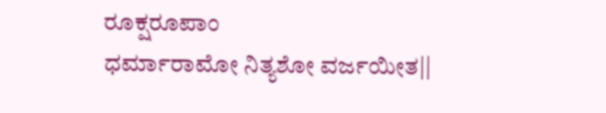ರೂಕ್ಷರೂಪಾಂ
ಧರ್ಮಾರಾಮೋ ನಿತ್ಯಶೋ ವರ್ಜಯೀತ||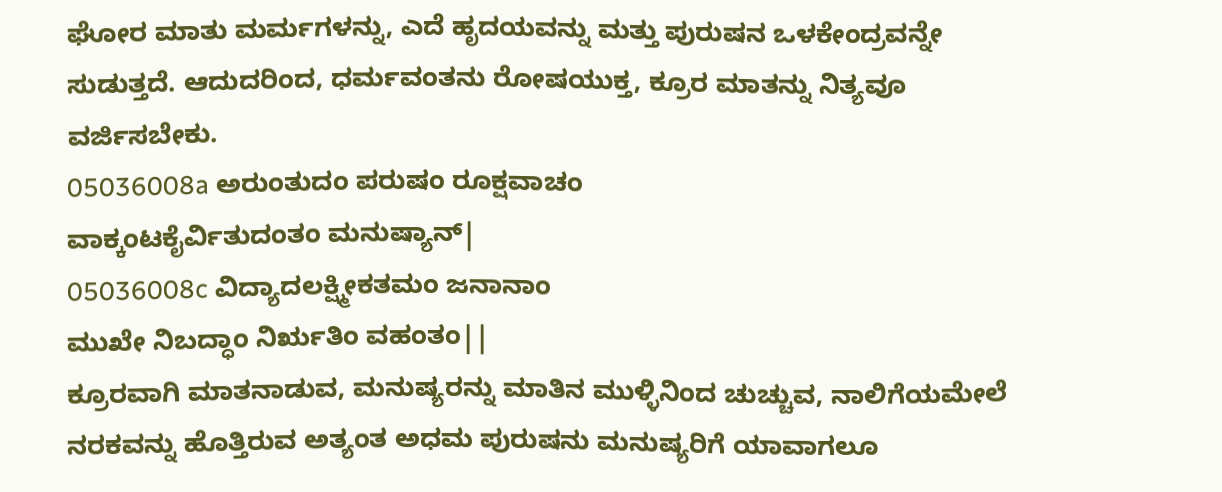ಘೋರ ಮಾತು ಮರ್ಮಗಳನ್ನು, ಎದೆ ಹೃದಯವನ್ನು ಮತ್ತು ಪುರುಷನ ಒಳಕೇಂದ್ರವನ್ನೇ ಸುಡುತ್ತದೆ. ಆದುದರಿಂದ, ಧರ್ಮವಂತನು ರೋಷಯುಕ್ತ, ಕ್ರೂರ ಮಾತನ್ನು ನಿತ್ಯವೂ ವರ್ಜಿಸಬೇಕು.
05036008a ಅರುಂತುದಂ ಪರುಷಂ ರೂಕ್ಷವಾಚಂ
ವಾಕ್ಕಂಟಕೈರ್ವಿತುದಂತಂ ಮನುಷ್ಯಾನ್|
05036008c ವಿದ್ಯಾದಲಕ್ಷ್ಮೀಕತಮಂ ಜನಾನಾಂ
ಮುಖೇ ನಿಬದ್ಧಾಂ ನಿರೃತಿಂ ವಹಂತಂ||
ಕ್ರೂರವಾಗಿ ಮಾತನಾಡುವ, ಮನುಷ್ಯರನ್ನು ಮಾತಿನ ಮುಳ್ಳಿನಿಂದ ಚುಚ್ಚುವ, ನಾಲಿಗೆಯಮೇಲೆ ನರಕವನ್ನು ಹೊತ್ತಿರುವ ಅತ್ಯಂತ ಅಧಮ ಪುರುಷನು ಮನುಷ್ಯರಿಗೆ ಯಾವಾಗಲೂ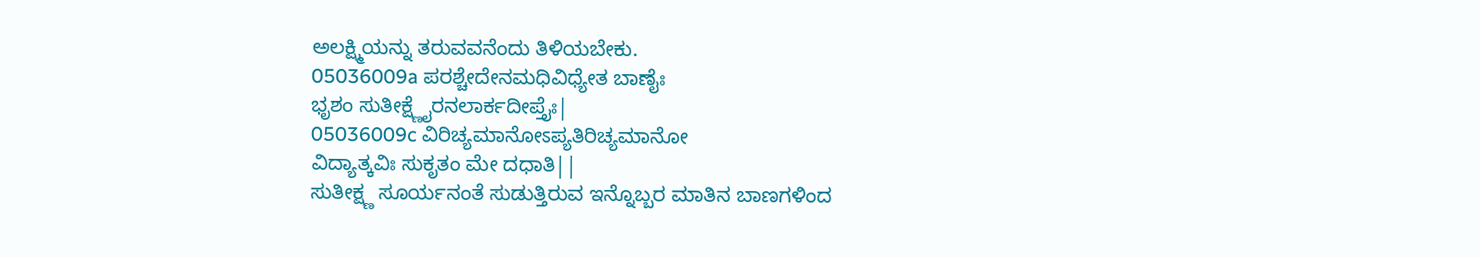ಅಲಕ್ಷ್ಮಿಯನ್ನು ತರುವವನೆಂದು ತಿಳಿಯಬೇಕು.
05036009a ಪರಶ್ಚೇದೇನಮಧಿವಿಧ್ಯೇತ ಬಾಣೈಃ
ಭೃಶಂ ಸುತೀಕ್ಷ್ಣೈರನಲಾರ್ಕದೀಪ್ತೈಃ|
05036009c ವಿರಿಚ್ಯಮಾನೋಽಪ್ಯತಿರಿಚ್ಯಮಾನೋ
ವಿದ್ಯಾತ್ಕವಿಃ ಸುಕೃತಂ ಮೇ ದಧಾತಿ||
ಸುತೀಕ್ಷ್ಣ ಸೂರ್ಯನಂತೆ ಸುಡುತ್ತಿರುವ ಇನ್ನೊಬ್ಬರ ಮಾತಿನ ಬಾಣಗಳಿಂದ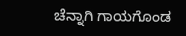ಚೆನ್ನಾಗಿ ಗಾಯಗೊಂಡ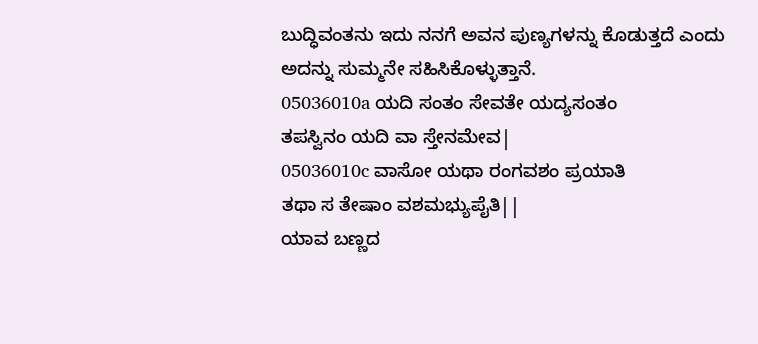ಬುದ್ಧಿವಂತನು ಇದು ನನಗೆ ಅವನ ಪುಣ್ಯಗಳನ್ನು ಕೊಡುತ್ತದೆ ಎಂದು ಅದನ್ನು ಸುಮ್ಮನೇ ಸಹಿಸಿಕೊಳ್ಳುತ್ತಾನೆ.
05036010a ಯದಿ ಸಂತಂ ಸೇವತೇ ಯದ್ಯಸಂತಂ
ತಪಸ್ವಿನಂ ಯದಿ ವಾ ಸ್ತೇನಮೇವ|
05036010c ವಾಸೋ ಯಥಾ ರಂಗವಶಂ ಪ್ರಯಾತಿ
ತಥಾ ಸ ತೇಷಾಂ ವಶಮಭ್ಯುಪೈತಿ||
ಯಾವ ಬಣ್ಣದ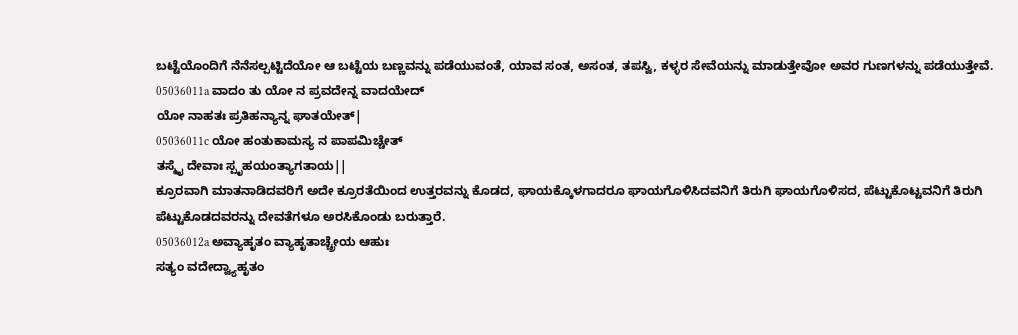ಬಟ್ಟೆಯೊಂದಿಗೆ ನೆನೆಸಲ್ಪಟ್ಟಿದೆಯೋ ಆ ಬಟ್ಟೆಯ ಬಣ್ಣವನ್ನು ಪಡೆಯುವಂತೆ, ಯಾವ ಸಂತ, ಅಸಂತ, ತಪಸ್ವಿ, ಕಳ್ಳರ ಸೇವೆಯನ್ನು ಮಾಡುತ್ತೇವೋ ಅವರ ಗುಣಗಳನ್ನು ಪಡೆಯುತ್ತೇವೆ.
05036011a ವಾದಂ ತು ಯೋ ನ ಪ್ರವದೇನ್ನ ವಾದಯೇದ್
ಯೋ ನಾಹತಃ ಪ್ರತಿಹನ್ಯಾನ್ನ ಘಾತಯೇತ್|
05036011c ಯೋ ಹಂತುಕಾಮಸ್ಯ ನ ಪಾಪಮಿಚ್ಚೇತ್
ತಸ್ಮೈ ದೇವಾಃ ಸ್ಪೃಹಯಂತ್ಯಾಗತಾಯ||
ಕ್ರೂರವಾಗಿ ಮಾತನಾಡಿದವರಿಗೆ ಅದೇ ಕ್ರೂರತೆಯಿಂದ ಉತ್ತರವನ್ನು ಕೊಡದ, ಘಾಯಕ್ಕೊಳಗಾದರೂ ಘಾಯಗೊಳಿಸಿದವನಿಗೆ ತಿರುಗಿ ಘಾಯಗೊಳಿಸದ, ಪೆಟ್ಟುಕೊಟ್ಟವನಿಗೆ ತಿರುಗಿ ಪೆಟ್ಟುಕೊಡದವರನ್ನು ದೇವತೆಗಳೂ ಅರಸಿಕೊಂಡು ಬರುತ್ತಾರೆ.
05036012a ಅವ್ಯಾಹೃತಂ ವ್ಯಾಹೃತಾಚ್ಚ್ರೇಯ ಆಹುಃ
ಸತ್ಯಂ ವದೇದ್ವ್ಯಾಹೃತಂ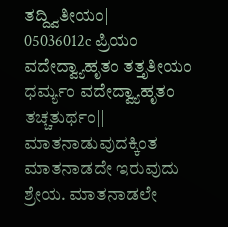ತದ್ದ್ವಿತೀಯಂ|
05036012c ಪ್ರಿಯಂ ವದೇದ್ವ್ಯಾಹೃತಂ ತತ್ತೃತೀಯಂ
ಧರ್ಮ್ಯಂ ವದೇದ್ವ್ಯಾಹೃತಂ ತಚ್ಚತುರ್ಥಂ||
ಮಾತನಾಡುವುದಕ್ಕಿಂತ ಮಾತನಾಡದೇ ಇರುವುದು ಶ್ರೇಯ. ಮಾತನಾಡಲೇ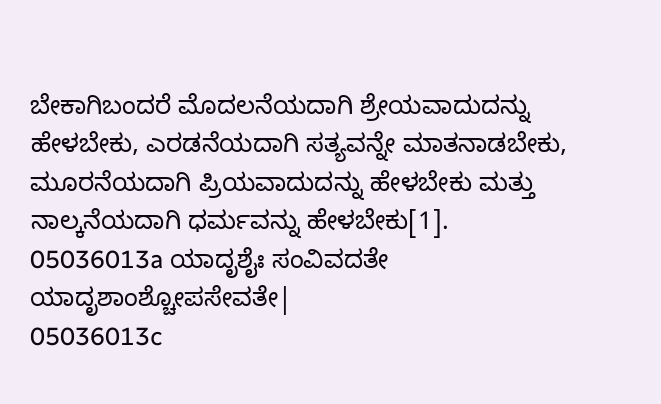ಬೇಕಾಗಿಬಂದರೆ ಮೊದಲನೆಯದಾಗಿ ಶ್ರೇಯವಾದುದನ್ನು ಹೇಳಬೇಕು, ಎರಡನೆಯದಾಗಿ ಸತ್ಯವನ್ನೇ ಮಾತನಾಡಬೇಕು, ಮೂರನೆಯದಾಗಿ ಪ್ರಿಯವಾದುದನ್ನು ಹೇಳಬೇಕು ಮತ್ತು ನಾಲ್ಕನೆಯದಾಗಿ ಧರ್ಮವನ್ನು ಹೇಳಬೇಕು[1].
05036013a ಯಾದೃಶೈಃ ಸಂವಿವದತೇ ಯಾದೃಶಾಂಶ್ಚೋಪಸೇವತೇ|
05036013c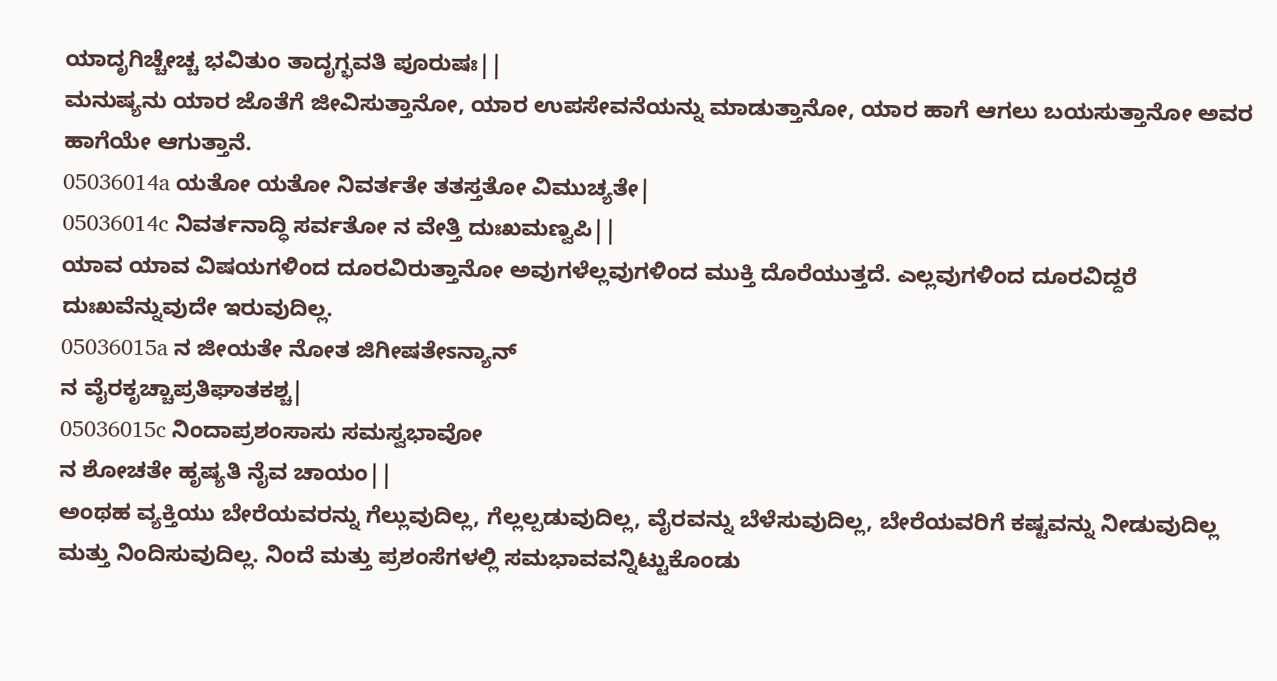ಯಾದೃಗಿಚ್ಚೇಚ್ಚ ಭವಿತುಂ ತಾದೃಗ್ಭವತಿ ಪೂರುಷಃ||
ಮನುಷ್ಯನು ಯಾರ ಜೊತೆಗೆ ಜೀವಿಸುತ್ತಾನೋ, ಯಾರ ಉಪಸೇವನೆಯನ್ನು ಮಾಡುತ್ತಾನೋ, ಯಾರ ಹಾಗೆ ಆಗಲು ಬಯಸುತ್ತಾನೋ ಅವರ ಹಾಗೆಯೇ ಆಗುತ್ತಾನೆ.
05036014a ಯತೋ ಯತೋ ನಿವರ್ತತೇ ತತಸ್ತತೋ ವಿಮುಚ್ಯತೇ|
05036014c ನಿವರ್ತನಾದ್ಧಿ ಸರ್ವತೋ ನ ವೇತ್ತಿ ದುಃಖಮಣ್ವಪಿ||
ಯಾವ ಯಾವ ವಿಷಯಗಳಿಂದ ದೂರವಿರುತ್ತಾನೋ ಅವುಗಳೆಲ್ಲವುಗಳಿಂದ ಮುಕ್ತಿ ದೊರೆಯುತ್ತದೆ. ಎಲ್ಲವುಗಳಿಂದ ದೂರವಿದ್ದರೆ ದುಃಖವೆನ್ನುವುದೇ ಇರುವುದಿಲ್ಲ.
05036015a ನ ಜೀಯತೇ ನೋತ ಜಿಗೀಷತೇಽನ್ಯಾನ್
ನ ವೈರಕೃಚ್ಚಾಪ್ರತಿಘಾತಕಶ್ಚ|
05036015c ನಿಂದಾಪ್ರಶಂಸಾಸು ಸಮಸ್ವಭಾವೋ
ನ ಶೋಚತೇ ಹೃಷ್ಯತಿ ನೈವ ಚಾಯಂ||
ಅಂಥಹ ವ್ಯಕ್ತಿಯು ಬೇರೆಯವರನ್ನು ಗೆಲ್ಲುವುದಿಲ್ಲ, ಗೆಲ್ಲಲ್ಪಡುವುದಿಲ್ಲ, ವೈರವನ್ನು ಬೆಳೆಸುವುದಿಲ್ಲ, ಬೇರೆಯವರಿಗೆ ಕಷ್ಟವನ್ನು ನೀಡುವುದಿಲ್ಲ ಮತ್ತು ನಿಂದಿಸುವುದಿಲ್ಲ. ನಿಂದೆ ಮತ್ತು ಪ್ರಶಂಸೆಗಳಲ್ಲಿ ಸಮಭಾವವನ್ನಿಟ್ಟುಕೊಂಡು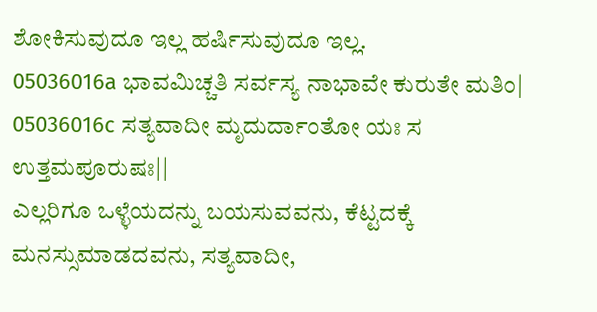ಶೋಕಿಸುವುದೂ ಇಲ್ಲ ಹರ್ಷಿಸುವುದೂ ಇಲ್ಲ.
05036016a ಭಾವಮಿಚ್ಚತಿ ಸರ್ವಸ್ಯ ನಾಭಾವೇ ಕುರುತೇ ಮತಿಂ|
05036016c ಸತ್ಯವಾದೀ ಮೃದುರ್ದಾಂತೋ ಯಃ ಸ ಉತ್ತಮಪೂರುಷಃ||
ಎಲ್ಲರಿಗೂ ಒಳ್ಳೆಯದನ್ನು ಬಯಸುವವನು, ಕೆಟ್ಟದಕ್ಕೆ ಮನಸ್ಸುಮಾಡದವನು, ಸತ್ಯವಾದೀ,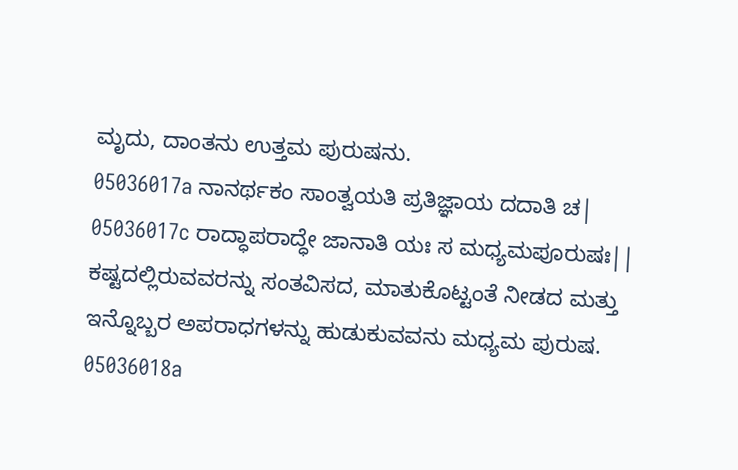ಮೃದು, ದಾಂತನು ಉತ್ತಮ ಪುರುಷನು.
05036017a ನಾನರ್ಥಕಂ ಸಾಂತ್ವಯತಿ ಪ್ರತಿಜ್ಞಾಯ ದದಾತಿ ಚ|
05036017c ರಾದ್ಧಾಪರಾದ್ಧೇ ಜಾನಾತಿ ಯಃ ಸ ಮಧ್ಯಮಪೂರುಷಃ||
ಕಷ್ಟದಲ್ಲಿರುವವರನ್ನು ಸಂತವಿಸದ, ಮಾತುಕೊಟ್ಟಂತೆ ನೀಡದ ಮತ್ತು ಇನ್ನೊಬ್ಬರ ಅಪರಾಧಗಳನ್ನು ಹುಡುಕುವವನು ಮಧ್ಯಮ ಪುರುಷ.
05036018a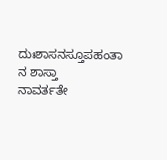ದುಃಶಾಸನಸ್ತೂಪಹಂತಾ ನ ಶಾಸ್ತಾ
ನಾವರ್ತತೇ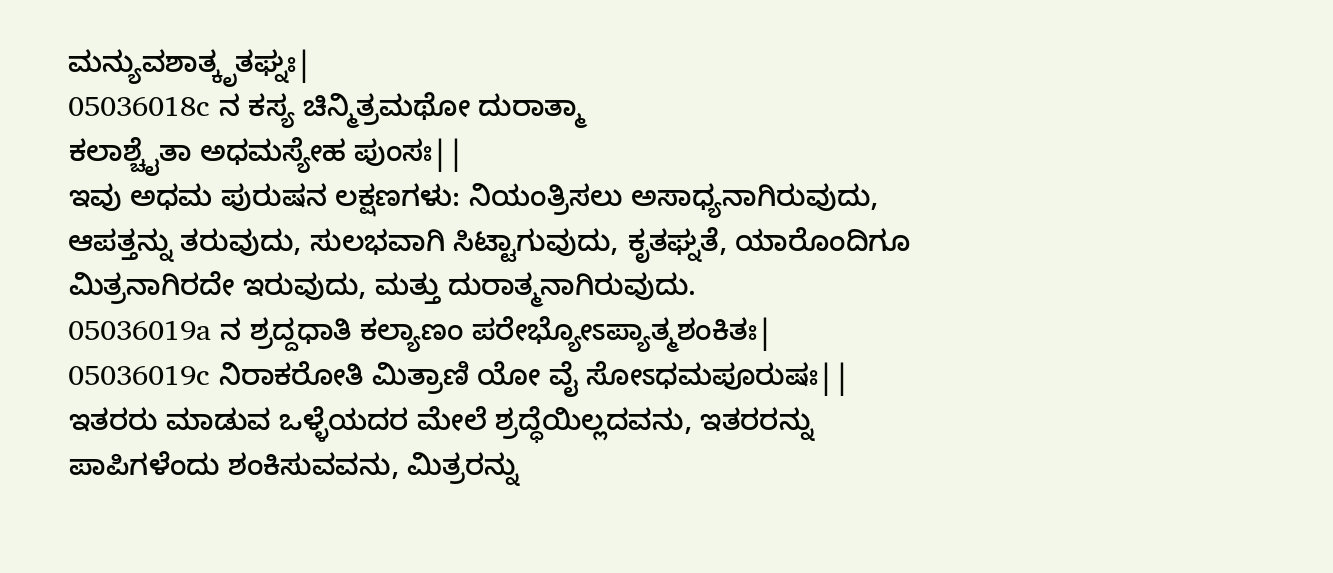ಮನ್ಯುವಶಾತ್ಕೃತಘ್ನಃ|
05036018c ನ ಕಸ್ಯ ಚಿನ್ಮಿತ್ರಮಥೋ ದುರಾತ್ಮಾ
ಕಲಾಶ್ಚೈತಾ ಅಧಮಸ್ಯೇಹ ಪುಂಸಃ||
ಇವು ಅಧಮ ಪುರುಷನ ಲಕ್ಷಣಗಳು: ನಿಯಂತ್ರಿಸಲು ಅಸಾಧ್ಯನಾಗಿರುವುದು, ಆಪತ್ತನ್ನು ತರುವುದು, ಸುಲಭವಾಗಿ ಸಿಟ್ಟಾಗುವುದು, ಕೃತಘ್ನತೆ, ಯಾರೊಂದಿಗೂ ಮಿತ್ರನಾಗಿರದೇ ಇರುವುದು, ಮತ್ತು ದುರಾತ್ಮನಾಗಿರುವುದು.
05036019a ನ ಶ್ರದ್ದಧಾತಿ ಕಲ್ಯಾಣಂ ಪರೇಭ್ಯೋಽಪ್ಯಾತ್ಮಶಂಕಿತಃ|
05036019c ನಿರಾಕರೋತಿ ಮಿತ್ರಾಣಿ ಯೋ ವೈ ಸೋಽಧಮಪೂರುಷಃ||
ಇತರರು ಮಾಡುವ ಒಳ್ಳೆಯದರ ಮೇಲೆ ಶ್ರದ್ಧೆಯಿಲ್ಲದವನು, ಇತರರನ್ನು ಪಾಪಿಗಳೆಂದು ಶಂಕಿಸುವವನು, ಮಿತ್ರರನ್ನು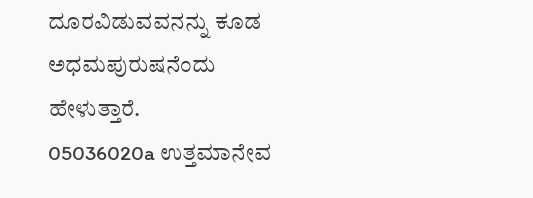ದೂರವಿಡುವವನನ್ನು ಕೂಡ ಅಧಮಪುರುಷನೆಂದು ಹೇಳುತ್ತಾರೆ.
05036020a ಉತ್ತಮಾನೇವ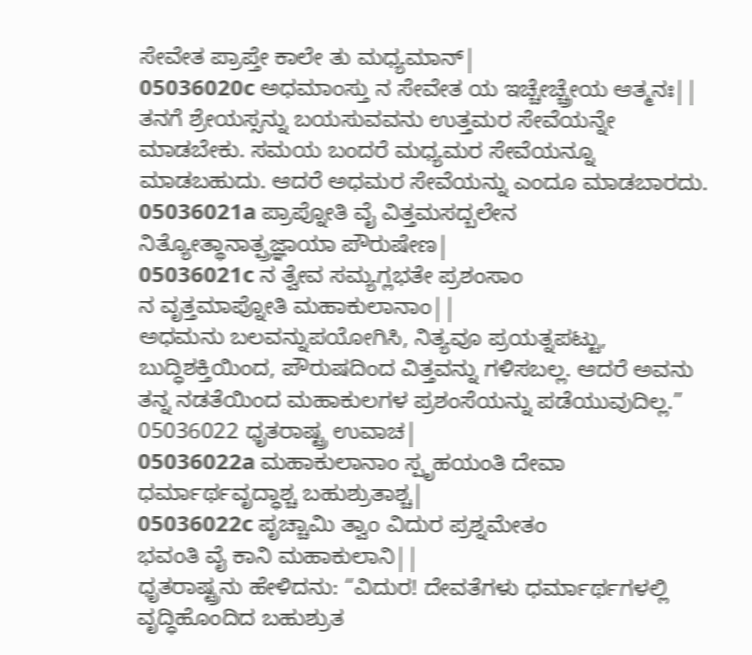ಸೇವೇತ ಪ್ರಾಪ್ತೇ ಕಾಲೇ ತು ಮಧ್ಯಮಾನ್|
05036020c ಅಧಮಾಂಸ್ತು ನ ಸೇವೇತ ಯ ಇಚ್ಚೇಚ್ಚ್ರೇಯ ಆತ್ಮನಃ||
ತನಗೆ ಶ್ರೇಯಸ್ಸನ್ನು ಬಯಸುವವನು ಉತ್ತಮರ ಸೇವೆಯನ್ನೇ ಮಾಡಬೇಕು. ಸಮಯ ಬಂದರೆ ಮಧ್ಯಮರ ಸೇವೆಯನ್ನೂ ಮಾಡಬಹುದು. ಆದರೆ ಅಧಮರ ಸೇವೆಯನ್ನು ಎಂದೂ ಮಾಡಬಾರದು.
05036021a ಪ್ರಾಪ್ನೋತಿ ವೈ ವಿತ್ತಮಸದ್ಬಲೇನ
ನಿತ್ಯೋತ್ಥಾನಾತ್ಪ್ರಜ್ಞಾಯಾ ಪೌರುಷೇಣ|
05036021c ನ ತ್ವೇವ ಸಮ್ಯಗ್ಲಭತೇ ಪ್ರಶಂಸಾಂ
ನ ವೃತ್ತಮಾಪ್ನೋತಿ ಮಹಾಕುಲಾನಾಂ||
ಅಧಮನು ಬಲವನ್ನುಪಯೋಗಿಸಿ, ನಿತ್ಯವೂ ಪ್ರಯತ್ನಪಟ್ಟು, ಬುದ್ಧಿಶಕ್ತಿಯಿಂದ, ಪೌರುಷದಿಂದ ವಿತ್ತವನ್ನು ಗಳಿಸಬಲ್ಲ. ಆದರೆ ಅವನು ತನ್ನ ನಡತೆಯಿಂದ ಮಹಾಕುಲಗಳ ಪ್ರಶಂಸೆಯನ್ನು ಪಡೆಯುವುದಿಲ್ಲ.”
05036022 ಧೃತರಾಷ್ಟ್ರ ಉವಾಚ|
05036022a ಮಹಾಕುಲಾನಾಂ ಸ್ಪೃಹಯಂತಿ ದೇವಾ
ಧರ್ಮಾರ್ಥವೃದ್ಧಾಶ್ಚ ಬಹುಶ್ರುತಾಶ್ಚ|
05036022c ಪೃಚ್ಚಾಮಿ ತ್ವಾಂ ವಿದುರ ಪ್ರಶ್ನಮೇತಂ
ಭವಂತಿ ವೈ ಕಾನಿ ಮಹಾಕುಲಾನಿ||
ಧೃತರಾಷ್ಟ್ರನು ಹೇಳಿದನು: “ವಿದುರ! ದೇವತೆಗಳು ಧರ್ಮಾರ್ಥಗಳಲ್ಲಿ ವೃದ್ಧಿಹೊಂದಿದ ಬಹುಶ್ರುತ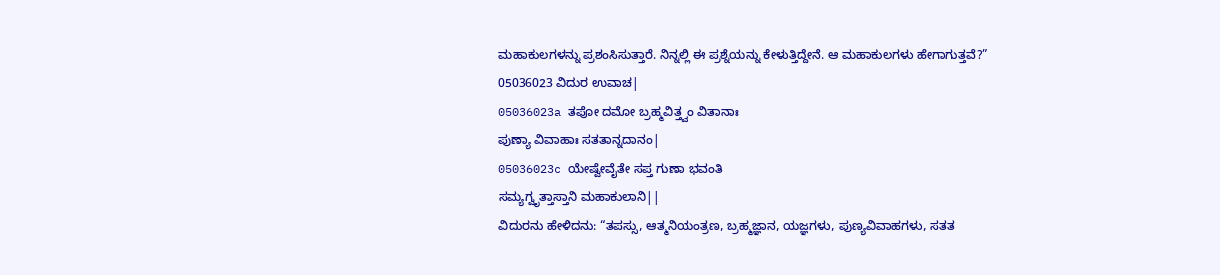ಮಹಾಕುಲಗಳನ್ನು ಪ್ರಶಂಸಿಸುತ್ತಾರೆ. ನಿನ್ನಲ್ಲಿ ಈ ಪ್ರಶ್ನೆಯನ್ನು ಕೇಳುತ್ತಿದ್ದೇನೆ. ಆ ಮಹಾಕುಲಗಳು ಹೇಗಾಗುತ್ತವೆ?”
05036023 ವಿದುರ ಉವಾಚ|
05036023a ತಪೋ ದಮೋ ಬ್ರಹ್ಮವಿತ್ತ್ವಂ ವಿತಾನಾಃ
ಪುಣ್ಯಾ ವಿವಾಹಾಃ ಸತತಾನ್ನದಾನಂ|
05036023c ಯೇಷ್ವೇವೈತೇ ಸಪ್ತ ಗುಣಾ ಭವಂತಿ
ಸಮ್ಯಗ್ವೃತ್ತಾಸ್ತಾನಿ ಮಹಾಕುಲಾನಿ||
ವಿದುರನು ಹೇಳಿದನು: “ತಪಸ್ಸು, ಆತ್ಮನಿಯಂತ್ರಣ, ಬ್ರಹ್ಮಜ್ಞಾನ, ಯಜ್ಞಗಳು, ಪುಣ್ಯವಿವಾಹಗಳು, ಸತತ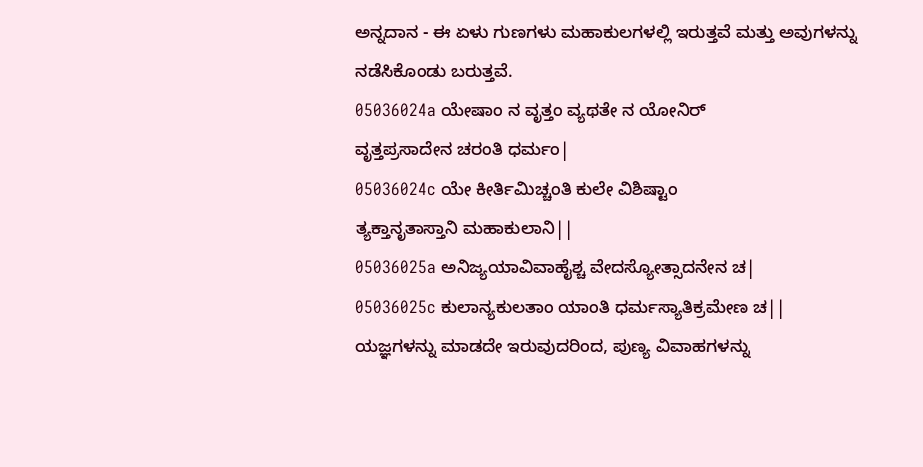ಅನ್ನದಾನ - ಈ ಏಳು ಗುಣಗಳು ಮಹಾಕುಲಗಳಲ್ಲಿ ಇರುತ್ತವೆ ಮತ್ತು ಅವುಗಳನ್ನು ನಡೆಸಿಕೊಂಡು ಬರುತ್ತವೆ.
05036024a ಯೇಷಾಂ ನ ವೃತ್ತಂ ವ್ಯಥತೇ ನ ಯೋನಿರ್
ವೃತ್ತಪ್ರಸಾದೇನ ಚರಂತಿ ಧರ್ಮಂ|
05036024c ಯೇ ಕೀರ್ತಿಮಿಚ್ಚಂತಿ ಕುಲೇ ವಿಶಿಷ್ಟಾಂ
ತ್ಯಕ್ತಾನೃತಾಸ್ತಾನಿ ಮಹಾಕುಲಾನಿ||
05036025a ಅನಿಜ್ಯಯಾವಿವಾಹೈಶ್ಚ ವೇದಸ್ಯೋತ್ಸಾದನೇನ ಚ|
05036025c ಕುಲಾನ್ಯಕುಲತಾಂ ಯಾಂತಿ ಧರ್ಮಸ್ಯಾತಿಕ್ರಮೇಣ ಚ||
ಯಜ್ಞಗಳನ್ನು ಮಾಡದೇ ಇರುವುದರಿಂದ, ಪುಣ್ಯ ವಿವಾಹಗಳನ್ನು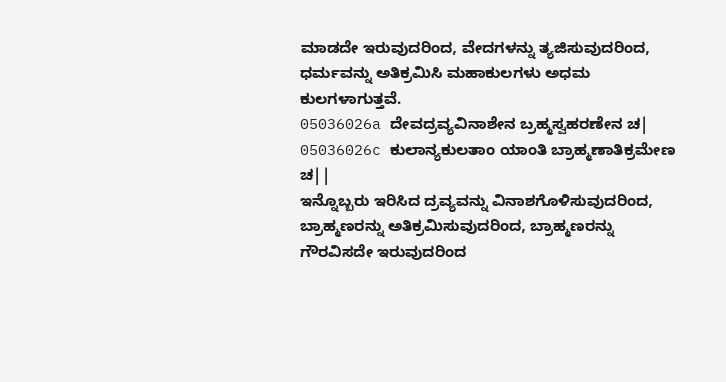ಮಾಡದೇ ಇರುವುದರಿಂದ, ವೇದಗಳನ್ನು ತ್ಯಜಿಸುವುದರಿಂದ, ಧರ್ಮವನ್ನು ಅತಿಕ್ರಮಿಸಿ ಮಹಾಕುಲಗಳು ಅಧಮ ಕುಲಗಳಾಗುತ್ತವೆ.
05036026a ದೇವದ್ರವ್ಯವಿನಾಶೇನ ಬ್ರಹ್ಮಸ್ವಹರಣೇನ ಚ|
05036026c ಕುಲಾನ್ಯಕುಲತಾಂ ಯಾಂತಿ ಬ್ರಾಹ್ಮಣಾತಿಕ್ರಮೇಣ ಚ||
ಇನ್ನೊಬ್ಬರು ಇರಿಸಿದ ದ್ರವ್ಯವನ್ನು ವಿನಾಶಗೊಳಿಸುವುದರಿಂದ, ಬ್ರಾಹ್ಮಣರನ್ನು ಅತಿಕ್ರಮಿಸುವುದರಿಂದ, ಬ್ರಾಹ್ಮಣರನ್ನು ಗೌರವಿಸದೇ ಇರುವುದರಿಂದ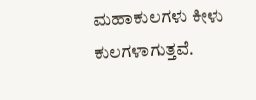ಮಹಾಕುಲಗಳು ಕೀಳು ಕುಲಗಳಾಗುತ್ತವೆ.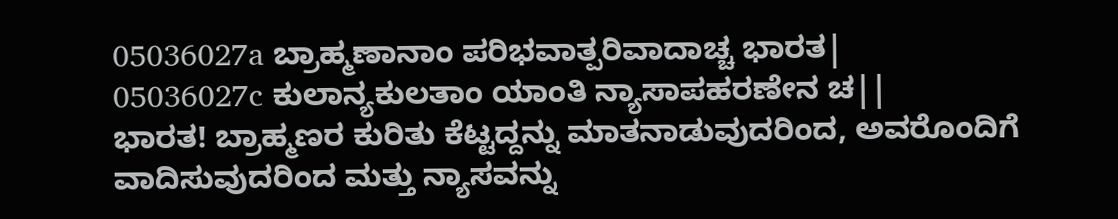05036027a ಬ್ರಾಹ್ಮಣಾನಾಂ ಪರಿಭವಾತ್ಪರಿವಾದಾಚ್ಚ ಭಾರತ|
05036027c ಕುಲಾನ್ಯಕುಲತಾಂ ಯಾಂತಿ ನ್ಯಾಸಾಪಹರಣೇನ ಚ||
ಭಾರತ! ಬ್ರಾಹ್ಮಣರ ಕುರಿತು ಕೆಟ್ಟದ್ದನ್ನು ಮಾತನಾಡುವುದರಿಂದ, ಅವರೊಂದಿಗೆ ವಾದಿಸುವುದರಿಂದ ಮತ್ತು ನ್ಯಾಸವನ್ನು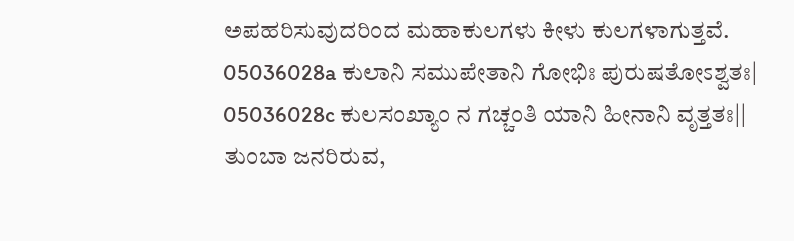ಅಪಹರಿಸುವುದರಿಂದ ಮಹಾಕುಲಗಳು ಕೀಳು ಕುಲಗಳಾಗುತ್ತವೆ.
05036028a ಕುಲಾನಿ ಸಮುಪೇತಾನಿ ಗೋಭಿಃ ಪುರುಷತೋಽಶ್ವತಃ|
05036028c ಕುಲಸಂಖ್ಯಾಂ ನ ಗಚ್ಚಂತಿ ಯಾನಿ ಹೀನಾನಿ ವೃತ್ತತಃ||
ತುಂಬಾ ಜನರಿರುವ,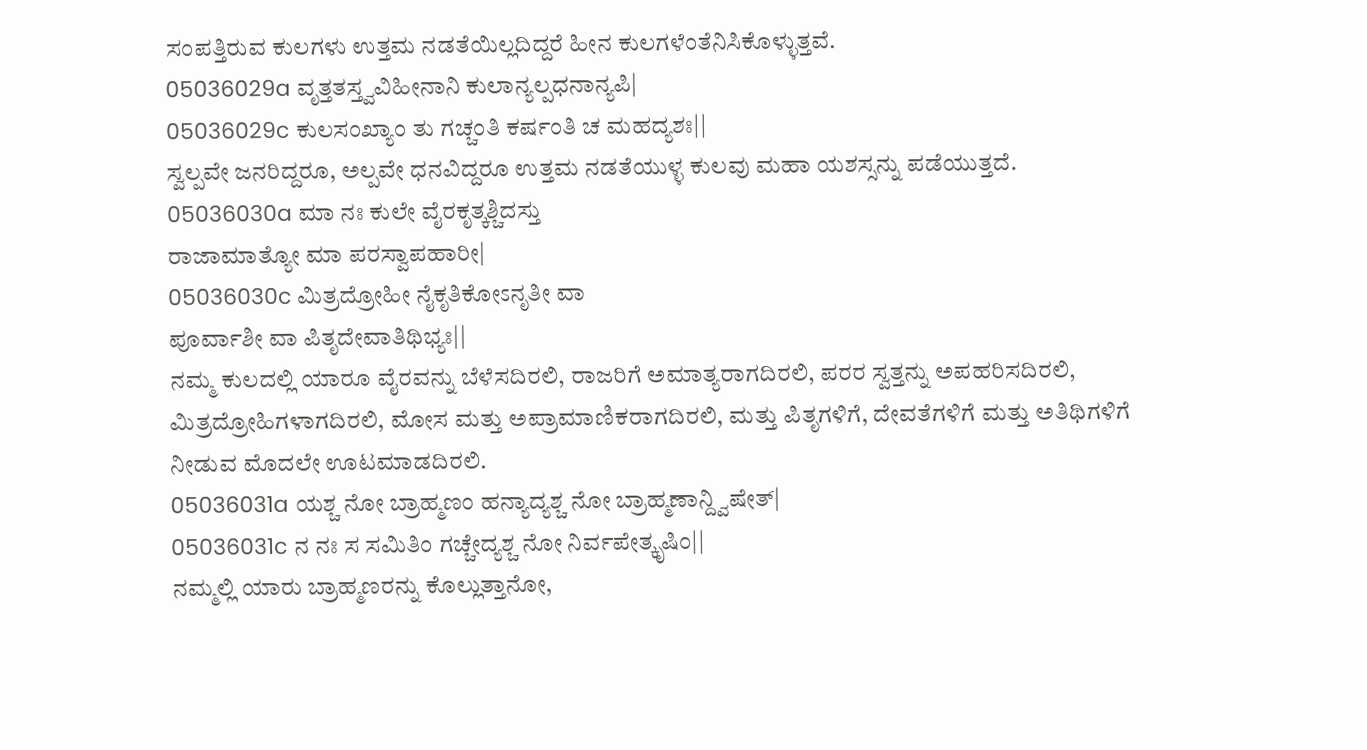ಸಂಪತ್ತಿರುವ ಕುಲಗಳು ಉತ್ತಮ ನಡತೆಯಿಲ್ಲದಿದ್ದರೆ ಹೀನ ಕುಲಗಳೆಂತೆನಿಸಿಕೊಳ್ಳುತ್ತವೆ.
05036029a ವೃತ್ತತಸ್ತ್ವವಿಹೀನಾನಿ ಕುಲಾನ್ಯಲ್ಪಧನಾನ್ಯಪಿ|
05036029c ಕುಲಸಂಖ್ಯಾಂ ತು ಗಚ್ಚಂತಿ ಕರ್ಷಂತಿ ಚ ಮಹದ್ಯಶಃ||
ಸ್ವಲ್ಪವೇ ಜನರಿದ್ದರೂ, ಅಲ್ಪವೇ ಧನವಿದ್ದರೂ ಉತ್ತಮ ನಡತೆಯುಳ್ಳ ಕುಲವು ಮಹಾ ಯಶಸ್ಸನ್ನು ಪಡೆಯುತ್ತದೆ.
05036030a ಮಾ ನಃ ಕುಲೇ ವೈರಕೃತ್ಕಶ್ಚಿದಸ್ತು
ರಾಜಾಮಾತ್ಯೋ ಮಾ ಪರಸ್ವಾಪಹಾರೀ|
05036030c ಮಿತ್ರದ್ರೋಹೀ ನೈಕೃತಿಕೋಽನೃತೀ ವಾ
ಪೂರ್ವಾಶೀ ವಾ ಪಿತೃದೇವಾತಿಥಿಭ್ಯಃ||
ನಮ್ಮ ಕುಲದಲ್ಲಿ ಯಾರೂ ವೈರವನ್ನು ಬೆಳೆಸದಿರಲಿ, ರಾಜರಿಗೆ ಅಮಾತ್ಯರಾಗದಿರಲಿ, ಪರರ ಸ್ವತ್ತನ್ನು ಅಪಹರಿಸದಿರಲಿ, ಮಿತ್ರದ್ರೋಹಿಗಳಾಗದಿರಲಿ, ಮೋಸ ಮತ್ತು ಅಪ್ರಾಮಾಣಿಕರಾಗದಿರಲಿ, ಮತ್ತು ಪಿತೃಗಳಿಗೆ, ದೇವತೆಗಳಿಗೆ ಮತ್ತು ಅತಿಥಿಗಳಿಗೆ ನೀಡುವ ಮೊದಲೇ ಊಟಮಾಡದಿರಲಿ.
05036031a ಯಶ್ಚ ನೋ ಬ್ರಾಹ್ಮಣಂ ಹನ್ಯಾದ್ಯಶ್ಚ ನೋ ಬ್ರಾಹ್ಮಣಾನ್ದ್ವಿಷೇತ್|
05036031c ನ ನಃ ಸ ಸಮಿತಿಂ ಗಚ್ಚೇದ್ಯಶ್ಚ ನೋ ನಿರ್ವಪೇತ್ಕೃಷಿಂ||
ನಮ್ಮಲ್ಲಿ ಯಾರು ಬ್ರಾಹ್ಮಣರನ್ನು ಕೊಲ್ಲುತ್ತಾನೋ,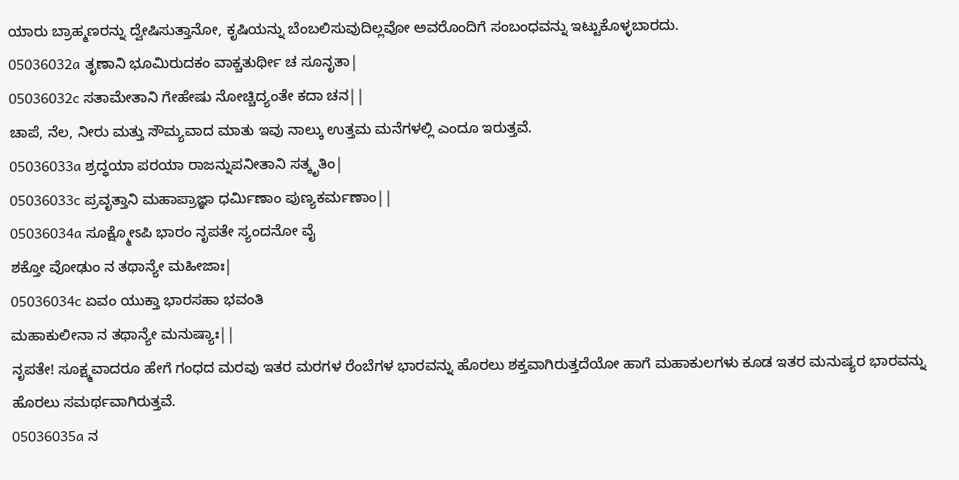ಯಾರು ಬ್ರಾಹ್ಮಣರನ್ನು ದ್ವೇಷಿಸುತ್ತಾನೋ, ಕೃಷಿಯನ್ನು ಬೆಂಬಲಿಸುವುದಿಲ್ಲವೋ ಅವರೊಂದಿಗೆ ಸಂಬಂಧವನ್ನು ಇಟ್ಟುಕೊಳ್ಳಬಾರದು.
05036032a ತೃಣಾನಿ ಭೂಮಿರುದಕಂ ವಾಕ್ಚತುರ್ಥೀ ಚ ಸೂನೃತಾ|
05036032c ಸತಾಮೇತಾನಿ ಗೇಹೇಷು ನೋಚ್ಚಿದ್ಯಂತೇ ಕದಾ ಚನ||
ಚಾಪೆ, ನೆಲ, ನೀರು ಮತ್ತು ಸೌಮ್ಯವಾದ ಮಾತು ಇವು ನಾಲ್ಕು ಉತ್ತಮ ಮನೆಗಳಲ್ಲಿ ಎಂದೂ ಇರುತ್ತವೆ.
05036033a ಶ್ರದ್ಧಯಾ ಪರಯಾ ರಾಜನ್ನುಪನೀತಾನಿ ಸತ್ಕೃತಿಂ|
05036033c ಪ್ರವೃತ್ತಾನಿ ಮಹಾಪ್ರಾಜ್ಞಾ ಧರ್ಮಿಣಾಂ ಪುಣ್ಯಕರ್ಮಣಾಂ||
05036034a ಸೂಕ್ಷ್ಮೋಽಪಿ ಭಾರಂ ನೃಪತೇ ಸ್ಯಂದನೋ ವೈ
ಶಕ್ತೋ ವೋಢುಂ ನ ತಥಾನ್ಯೇ ಮಹೀಜಾಃ|
05036034c ಏವಂ ಯುಕ್ತಾ ಭಾರಸಹಾ ಭವಂತಿ
ಮಹಾಕುಲೀನಾ ನ ತಥಾನ್ಯೇ ಮನುಷ್ಯಾಃ||
ನೃಪತೇ! ಸೂಕ್ಷ್ಮವಾದರೂ ಹೇಗೆ ಗಂಧದ ಮರವು ಇತರ ಮರಗಳ ರೆಂಬೆಗಳ ಭಾರವನ್ನು ಹೊರಲು ಶಕ್ತವಾಗಿರುತ್ತದೆಯೋ ಹಾಗೆ ಮಹಾಕುಲಗಳು ಕೂಡ ಇತರ ಮನುಷ್ಯರ ಭಾರವನ್ನು ಹೊರಲು ಸಮರ್ಥವಾಗಿರುತ್ತವೆ.
05036035a ನ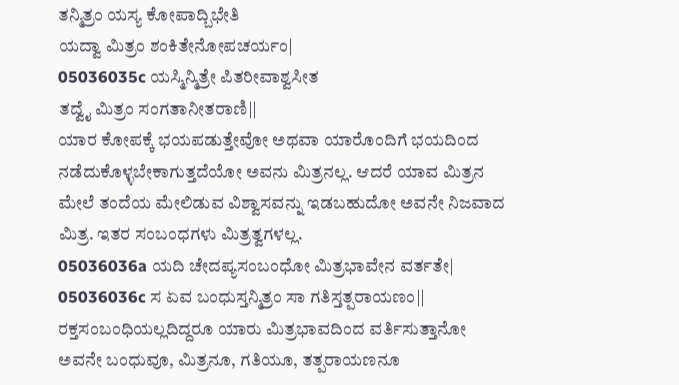ತನ್ಮಿತ್ರಂ ಯಸ್ಯ ಕೋಪಾದ್ಬಿಭೇತಿ
ಯದ್ವಾ ಮಿತ್ರಂ ಶಂಕಿತೇನೋಪಚರ್ಯಂ|
05036035c ಯಸ್ಮಿನ್ಮಿತ್ರೇ ಪಿತರೀವಾಶ್ವಸೀತ
ತದ್ವೈ ಮಿತ್ರಂ ಸಂಗತಾನೀತರಾಣಿ||
ಯಾರ ಕೋಪಕ್ಕೆ ಭಯಪಡುತ್ತೇವೋ ಅಥವಾ ಯಾರೊಂದಿಗೆ ಭಯದಿಂದ ನಡೆದುಕೊಳ್ಳಬೇಕಾಗುತ್ತದೆಯೋ ಅವನು ಮಿತ್ರನಲ್ಲ. ಆದರೆ ಯಾವ ಮಿತ್ರನ ಮೇಲೆ ತಂದೆಯ ಮೇಲಿಡುವ ವಿಶ್ವಾಸವನ್ನು ಇಡಬಹುದೋ ಅವನೇ ನಿಜವಾದ ಮಿತ್ರ. ಇತರ ಸಂಬಂಧಗಳು ಮಿತ್ರತ್ವಗಳಲ್ಲ.
05036036a ಯದಿ ಚೇದಪ್ಯಸಂಬಂಧೋ ಮಿತ್ರಭಾವೇನ ವರ್ತತೇ|
05036036c ಸ ಏವ ಬಂಧುಸ್ತನ್ಮಿತ್ರಂ ಸಾ ಗತಿಸ್ತತ್ಪರಾಯಣಂ||
ರಕ್ತಸಂಬಂಧಿಯಲ್ಲದಿದ್ದರೂ ಯಾರು ಮಿತ್ರಭಾವದಿಂದ ವರ್ತಿಸುತ್ತಾನೋ ಅವನೇ ಬಂಧುವೂ, ಮಿತ್ರನೂ, ಗತಿಯೂ, ತತ್ಪರಾಯಣನೂ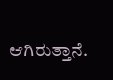ಆಗಿರುತ್ತಾನೆ.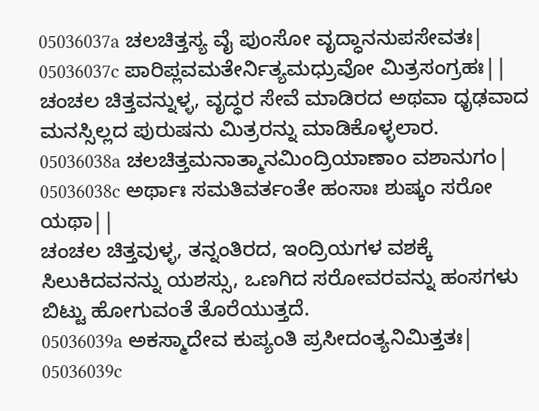05036037a ಚಲಚಿತ್ತಸ್ಯ ವೈ ಪುಂಸೋ ವೃದ್ಧಾನನುಪಸೇವತಃ|
05036037c ಪಾರಿಪ್ಲವಮತೇರ್ನಿತ್ಯಮಧ್ರುವೋ ಮಿತ್ರಸಂಗ್ರಹಃ||
ಚಂಚಲ ಚಿತ್ತವನ್ನುಳ್ಳ, ವೃದ್ಧರ ಸೇವೆ ಮಾಡಿರದ ಅಥವಾ ಧೃಢವಾದ ಮನಸ್ಸಿಲ್ಲದ ಪುರುಷನು ಮಿತ್ರರನ್ನು ಮಾಡಿಕೊಳ್ಳಲಾರ.
05036038a ಚಲಚಿತ್ತಮನಾತ್ಮಾನಮಿಂದ್ರಿಯಾಣಾಂ ವಶಾನುಗಂ|
05036038c ಅರ್ಥಾಃ ಸಮತಿವರ್ತಂತೇ ಹಂಸಾಃ ಶುಷ್ಕಂ ಸರೋ ಯಥಾ||
ಚಂಚಲ ಚಿತ್ತವುಳ್ಳ, ತನ್ನಂತಿರದ, ಇಂದ್ರಿಯಗಳ ವಶಕ್ಕೆ ಸಿಲುಕಿದವನನ್ನು ಯಶಸ್ಸು, ಒಣಗಿದ ಸರೋವರವನ್ನು ಹಂಸಗಳು ಬಿಟ್ಟು ಹೋಗುವಂತೆ ತೊರೆಯುತ್ತದೆ.
05036039a ಅಕಸ್ಮಾದೇವ ಕುಪ್ಯಂತಿ ಪ್ರಸೀದಂತ್ಯನಿಮಿತ್ತತಃ|
05036039c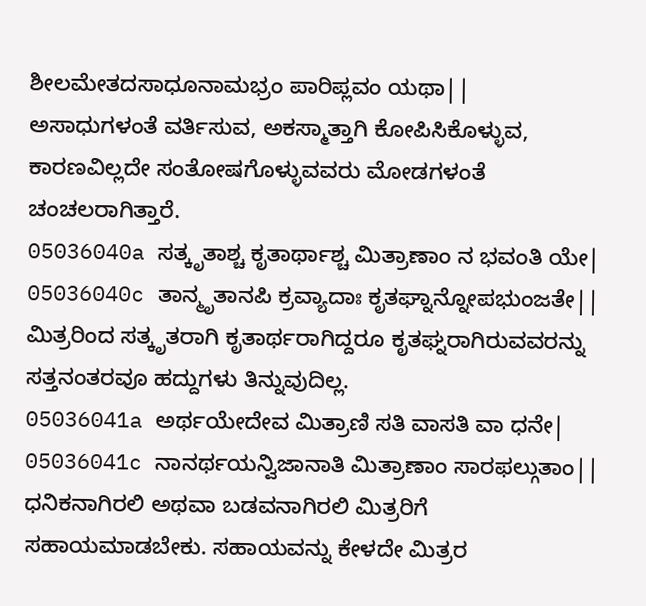ಶೀಲಮೇತದಸಾಧೂನಾಮಭ್ರಂ ಪಾರಿಪ್ಲವಂ ಯಥಾ||
ಅಸಾಧುಗಳಂತೆ ವರ್ತಿಸುವ, ಅಕಸ್ಮಾತ್ತಾಗಿ ಕೋಪಿಸಿಕೊಳ್ಳುವ, ಕಾರಣವಿಲ್ಲದೇ ಸಂತೋಷಗೊಳ್ಳುವವರು ಮೋಡಗಳಂತೆ ಚಂಚಲರಾಗಿತ್ತಾರೆ.
05036040a ಸತ್ಕೃತಾಶ್ಚ ಕೃತಾರ್ಥಾಶ್ಚ ಮಿತ್ರಾಣಾಂ ನ ಭವಂತಿ ಯೇ|
05036040c ತಾನ್ಮೃತಾನಪಿ ಕ್ರವ್ಯಾದಾಃ ಕೃತಘ್ನಾನ್ನೋಪಭುಂಜತೇ||
ಮಿತ್ರರಿಂದ ಸತ್ಕೃತರಾಗಿ ಕೃತಾರ್ಥರಾಗಿದ್ದರೂ ಕೃತಘ್ನರಾಗಿರುವವರನ್ನು ಸತ್ತನಂತರವೂ ಹದ್ದುಗಳು ತಿನ್ನುವುದಿಲ್ಲ.
05036041a ಅರ್ಥಯೇದೇವ ಮಿತ್ರಾಣಿ ಸತಿ ವಾಸತಿ ವಾ ಧನೇ|
05036041c ನಾನರ್ಥಯನ್ವಿಜಾನಾತಿ ಮಿತ್ರಾಣಾಂ ಸಾರಫಲ್ಗುತಾಂ||
ಧನಿಕನಾಗಿರಲಿ ಅಥವಾ ಬಡವನಾಗಿರಲಿ ಮಿತ್ರರಿಗೆ ಸಹಾಯಮಾಡಬೇಕು. ಸಹಾಯವನ್ನು ಕೇಳದೇ ಮಿತ್ರರ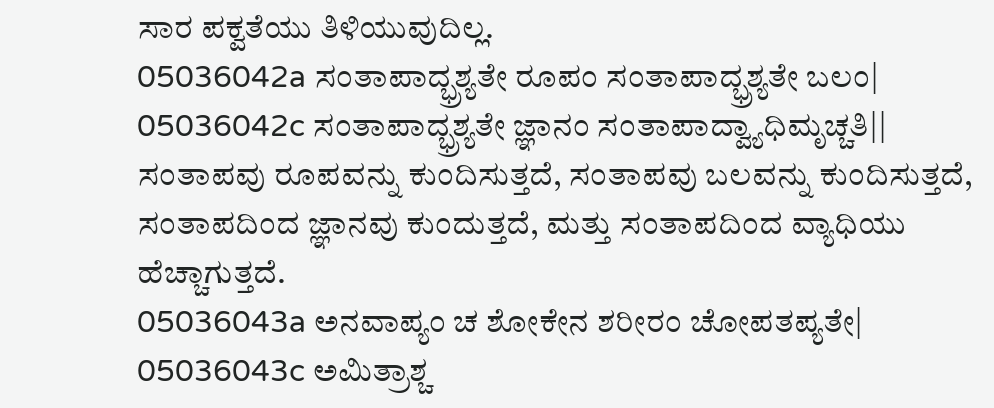ಸಾರ ಪಕ್ವತೆಯು ತಿಳಿಯುವುದಿಲ್ಲ.
05036042a ಸಂತಾಪಾದ್ಭ್ರಶ್ಯತೇ ರೂಪಂ ಸಂತಾಪಾದ್ಭ್ರಶ್ಯತೇ ಬಲಂ|
05036042c ಸಂತಾಪಾದ್ಭ್ರಶ್ಯತೇ ಜ್ಞಾನಂ ಸಂತಾಪಾದ್ವ್ಯಾಧಿಮೃಚ್ಚತಿ||
ಸಂತಾಪವು ರೂಪವನ್ನು ಕುಂದಿಸುತ್ತದೆ, ಸಂತಾಪವು ಬಲವನ್ನು ಕುಂದಿಸುತ್ತದೆ, ಸಂತಾಪದಿಂದ ಜ್ಞಾನವು ಕುಂದುತ್ತದೆ, ಮತ್ತು ಸಂತಾಪದಿಂದ ವ್ಯಾಧಿಯು ಹೆಚ್ಚಾಗುತ್ತದೆ.
05036043a ಅನವಾಪ್ಯಂ ಚ ಶೋಕೇನ ಶರೀರಂ ಚೋಪತಪ್ಯತೇ|
05036043c ಅಮಿತ್ರಾಶ್ಚ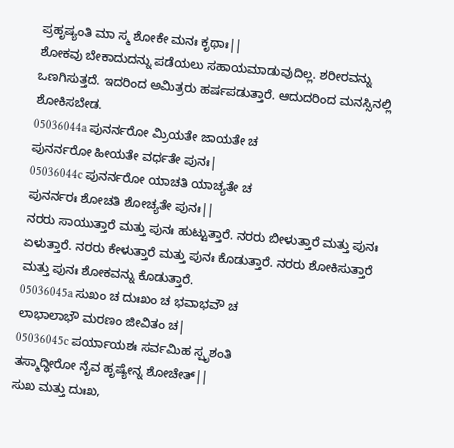ಪ್ರಹೃಷ್ಯಂತಿ ಮಾ ಸ್ಮ ಶೋಕೇ ಮನಃ ಕೃಥಾಃ||
ಶೋಕವು ಬೇಕಾದುದನ್ನು ಪಡೆಯಲು ಸಹಾಯಮಾಡುವುದಿಲ್ಲ. ಶರೀರವನ್ನು ಒಣಗಿಸುತ್ತದೆ. ಇದರಿಂದ ಅಮಿತ್ರರು ಹರ್ಷಪಡುತ್ತಾರೆ. ಆದುದರಿಂದ ಮನಸ್ಸಿನಲ್ಲಿ ಶೋಕಿಸಬೇಡ.
05036044a ಪುನರ್ನರೋ ಮ್ರಿಯತೇ ಜಾಯತೇ ಚ
ಪುನರ್ನರೋ ಹೀಯತೇ ವರ್ಧತೇ ಪುನಃ|
05036044c ಪುನರ್ನರೋ ಯಾಚತಿ ಯಾಚ್ಯತೇ ಚ
ಪುನರ್ನರಃ ಶೋಚತಿ ಶೋಚ್ಯತೇ ಪುನಃ||
ನರರು ಸಾಯುತ್ತಾರೆ ಮತ್ತು ಪುನಃ ಹುಟ್ಟುತ್ತಾರೆ. ನರರು ಬೀಳುತ್ತಾರೆ ಮತ್ತು ಪುನಃ ಏಳುತ್ತಾರೆ. ನರರು ಕೇಳುತ್ತಾರೆ ಮತ್ತು ಪುನಃ ಕೊಡುತ್ತಾರೆ. ನರರು ಶೋಕಿಸುತ್ತಾರೆ ಮತ್ತು ಪುನಃ ಶೋಕವನ್ನು ಕೊಡುತ್ತಾರೆ.
05036045a ಸುಖಂ ಚ ದುಃಖಂ ಚ ಭವಾಭವೌ ಚ
ಲಾಭಾಲಾಭೌ ಮರಣಂ ಜೀವಿತಂ ಚ|
05036045c ಪರ್ಯಾಯಶಃ ಸರ್ವಮಿಹ ಸ್ಪೃಶಂತಿ
ತಸ್ಮಾದ್ಧೀರೋ ನೈವ ಹೃಷ್ಯೇನ್ನ ಶೋಚೇತ್||
ಸುಖ ಮತ್ತು ದುಃಖ,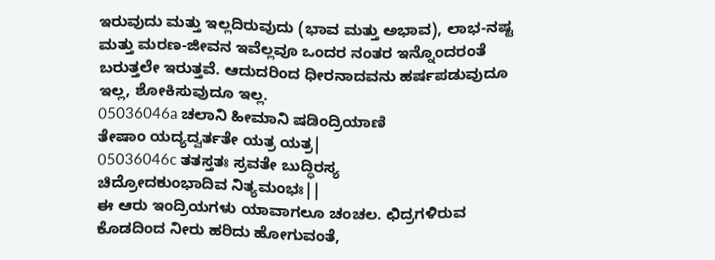ಇರುವುದು ಮತ್ತು ಇಲ್ಲದಿರುವುದು (ಭಾವ ಮತ್ತು ಅಭಾವ), ಲಾಭ-ನಷ್ಟ ಮತ್ತು ಮರಣ-ಜೀವನ ಇವೆಲ್ಲವೂ ಒಂದರ ನಂತರ ಇನ್ನೊಂದರಂತೆ ಬರುತ್ತಲೇ ಇರುತ್ತವೆ. ಆದುದರಿಂದ ಧೀರನಾದವನು ಹರ್ಷಪಡುವುದೂ ಇಲ್ಲ, ಶೋಕಿಸುವುದೂ ಇಲ್ಲ.
05036046a ಚಲಾನಿ ಹೀಮಾನಿ ಷಡಿಂದ್ರಿಯಾಣಿ
ತೇಷಾಂ ಯದ್ಯದ್ವರ್ತತೇ ಯತ್ರ ಯತ್ರ|
05036046c ತತಸ್ತತಃ ಸ್ರವತೇ ಬುದ್ಧಿರಸ್ಯ
ಚಿದ್ರೋದಕುಂಭಾದಿವ ನಿತ್ಯಮಂಭಃ||
ಈ ಆರು ಇಂದ್ರಿಯಗಳು ಯಾವಾಗಲೂ ಚಂಚಲ. ಛಿದ್ರಗಳಿರುವ ಕೊಡದಿಂದ ನೀರು ಹರಿದು ಹೋಗುವಂತೆ,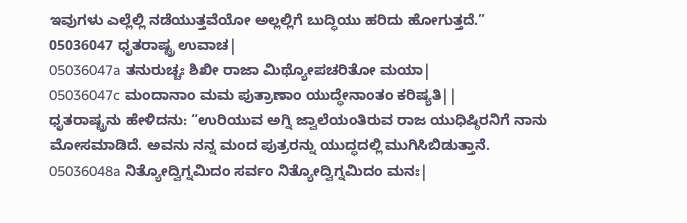ಇವುಗಳು ಎಲ್ಲೆಲ್ಲಿ ನಡೆಯುತ್ತವೆಯೋ ಅಲ್ಲಲ್ಲಿಗೆ ಬುದ್ಧಿಯು ಹರಿದು ಹೋಗುತ್ತದೆ.”
05036047 ಧೃತರಾಷ್ಟ್ರ ಉವಾಚ|
05036047a ತನುರುಚ್ಚಃ ಶಿಖೀ ರಾಜಾ ಮಿಥ್ಯೋಪಚರಿತೋ ಮಯಾ|
05036047c ಮಂದಾನಾಂ ಮಮ ಪುತ್ರಾಣಾಂ ಯುದ್ಧೇನಾಂತಂ ಕರಿಷ್ಯತಿ||
ಧೃತರಾಷ್ಟ್ರನು ಹೇಳಿದನು: “ಉರಿಯುವ ಅಗ್ನಿ ಜ್ವಾಲೆಯಂತಿರುವ ರಾಜ ಯುಧಿಷ್ಠಿರನಿಗೆ ನಾನು ಮೋಸಮಾಡಿದೆ. ಅವನು ನನ್ನ ಮಂದ ಪುತ್ರರನ್ನು ಯುದ್ಧದಲ್ಲಿ ಮುಗಿಸಿಬಿಡುತ್ತಾನೆ.
05036048a ನಿತ್ಯೋದ್ವಿಗ್ನಮಿದಂ ಸರ್ವಂ ನಿತ್ಯೋದ್ವಿಗ್ನಮಿದಂ ಮನಃ|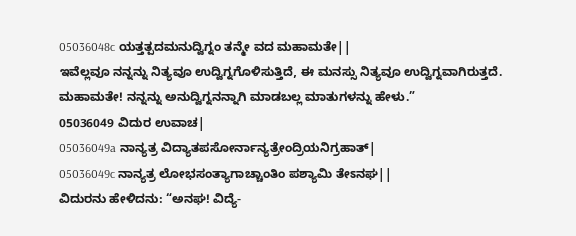05036048c ಯತ್ತತ್ಪದಮನುದ್ವಿಗ್ನಂ ತನ್ಮೇ ವದ ಮಹಾಮತೇ||
ಇವೆಲ್ಲವೂ ನನ್ನನ್ನು ನಿತ್ಯವೂ ಉದ್ವಿಗ್ನಗೊಳಿಸುತ್ತಿದೆ, ಈ ಮನಸ್ಸು ನಿತ್ಯವೂ ಉದ್ವಿಗ್ನವಾಗಿರುತ್ತದೆ. ಮಹಾಮತೇ! ನನ್ನನ್ನು ಅನುದ್ವಿಗ್ನನನ್ನಾಗಿ ಮಾಡಬಲ್ಲ ಮಾತುಗಳನ್ನು ಹೇಳು.”
05036049 ವಿದುರ ಉವಾಚ|
05036049a ನಾನ್ಯತ್ರ ವಿದ್ಯಾತಪಸೋರ್ನಾನ್ಯತ್ರೇಂದ್ರಿಯನಿಗ್ರಹಾತ್|
05036049c ನಾನ್ಯತ್ರ ಲೋಭಸಂತ್ಯಾಗಾಚ್ಚಾಂತಿಂ ಪಶ್ಯಾಮಿ ತೇಽನಘ||
ವಿದುರನು ಹೇಳಿದನು: “ಅನಘ! ವಿದ್ಯೆ-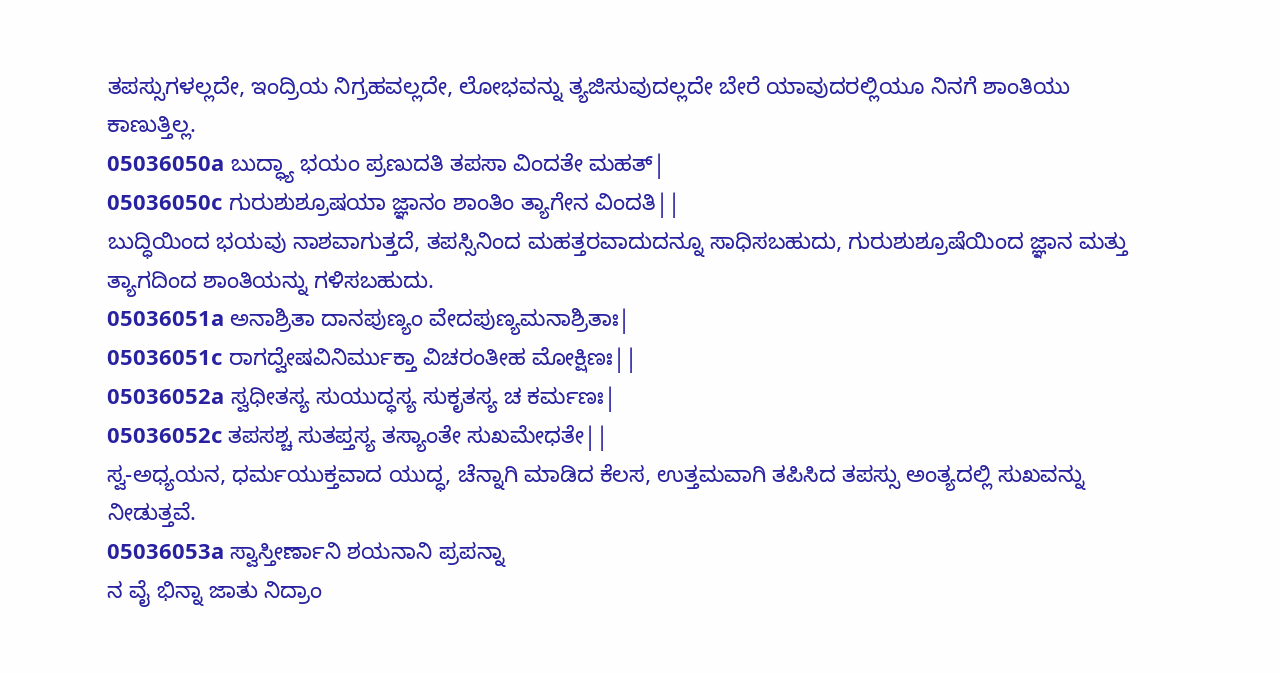ತಪಸ್ಸುಗಳಲ್ಲದೇ, ಇಂದ್ರಿಯ ನಿಗ್ರಹವಲ್ಲದೇ, ಲೋಭವನ್ನು ತ್ಯಜಿಸುವುದಲ್ಲದೇ ಬೇರೆ ಯಾವುದರಲ್ಲಿಯೂ ನಿನಗೆ ಶಾಂತಿಯು ಕಾಣುತ್ತಿಲ್ಲ.
05036050a ಬುದ್ಧ್ಯಾ ಭಯಂ ಪ್ರಣುದತಿ ತಪಸಾ ವಿಂದತೇ ಮಹತ್|
05036050c ಗುರುಶುಶ್ರೂಷಯಾ ಜ್ಞಾನಂ ಶಾಂತಿಂ ತ್ಯಾಗೇನ ವಿಂದತಿ||
ಬುದ್ಧಿಯಿಂದ ಭಯವು ನಾಶವಾಗುತ್ತದೆ, ತಪಸ್ಸಿನಿಂದ ಮಹತ್ತರವಾದುದನ್ನೂ ಸಾಧಿಸಬಹುದು, ಗುರುಶುಶ್ರೂಷೆಯಿಂದ ಜ್ಞಾನ ಮತ್ತು ತ್ಯಾಗದಿಂದ ಶಾಂತಿಯನ್ನು ಗಳಿಸಬಹುದು.
05036051a ಅನಾಶ್ರಿತಾ ದಾನಪುಣ್ಯಂ ವೇದಪುಣ್ಯಮನಾಶ್ರಿತಾಃ|
05036051c ರಾಗದ್ವೇಷವಿನಿರ್ಮುಕ್ತಾ ವಿಚರಂತೀಹ ಮೋಕ್ಷಿಣಃ||
05036052a ಸ್ವಧೀತಸ್ಯ ಸುಯುದ್ಧಸ್ಯ ಸುಕೃತಸ್ಯ ಚ ಕರ್ಮಣಃ|
05036052c ತಪಸಶ್ಚ ಸುತಪ್ತಸ್ಯ ತಸ್ಯಾಂತೇ ಸುಖಮೇಧತೇ||
ಸ್ವ-ಅಧ್ಯಯನ, ಧರ್ಮಯುಕ್ತವಾದ ಯುದ್ಧ, ಚೆನ್ನಾಗಿ ಮಾಡಿದ ಕೆಲಸ, ಉತ್ತಮವಾಗಿ ತಪಿಸಿದ ತಪಸ್ಸು ಅಂತ್ಯದಲ್ಲಿ ಸುಖವನ್ನು ನೀಡುತ್ತವೆ.
05036053a ಸ್ವಾಸ್ತೀರ್ಣಾನಿ ಶಯನಾನಿ ಪ್ರಪನ್ನಾ
ನ ವೈ ಭಿನ್ನಾ ಜಾತು ನಿದ್ರಾಂ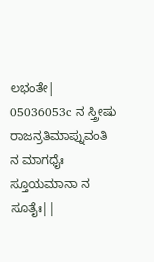ಲಭಂತೇ|
05036053c ನ ಸ್ತ್ರೀಷು ರಾಜನ್ರತಿಮಾಪ್ನುವಂತಿ
ನ ಮಾಗಧೈಃ ಸ್ತೂಯಮಾನಾ ನ ಸೂತೈಃ||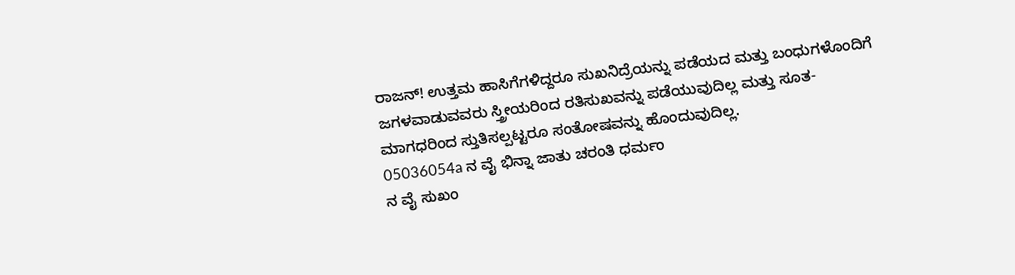ರಾಜನ್! ಉತ್ತಮ ಹಾಸಿಗೆಗಳಿದ್ದರೂ ಸುಖನಿದ್ರೆಯನ್ನು ಪಡೆಯದ ಮತ್ತು ಬಂಧುಗಳೊಂದಿಗೆ ಜಗಳವಾಡುವವರು ಸ್ತ್ರೀಯರಿಂದ ರತಿಸುಖವನ್ನು ಪಡೆಯುವುದಿಲ್ಲ ಮತ್ತು ಸೂತ-ಮಾಗಧರಿಂದ ಸ್ತುತಿಸಲ್ಪಟ್ಟರೂ ಸಂತೋಷವನ್ನು ಹೊಂದುವುದಿಲ್ಲ.
05036054a ನ ವೈ ಭಿನ್ನಾ ಜಾತು ಚರಂತಿ ಧರ್ಮಂ
ನ ವೈ ಸುಖಂ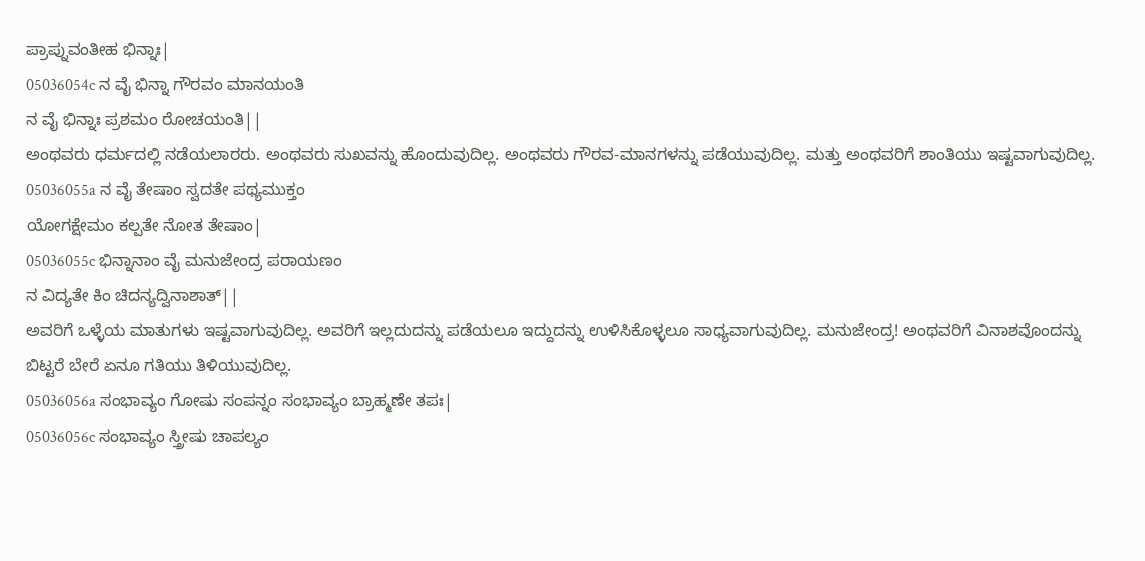ಪ್ರಾಪ್ನುವಂತೀಹ ಭಿನ್ನಾಃ|
05036054c ನ ವೈ ಭಿನ್ನಾ ಗೌರವಂ ಮಾನಯಂತಿ
ನ ವೈ ಭಿನ್ನಾಃ ಪ್ರಶಮಂ ರೋಚಯಂತಿ||
ಅಂಥವರು ಧರ್ಮದಲ್ಲಿ ನಡೆಯಲಾರರು. ಅಂಥವರು ಸುಖವನ್ನು ಹೊಂದುವುದಿಲ್ಲ. ಅಂಥವರು ಗೌರವ-ಮಾನಗಳನ್ನು ಪಡೆಯುವುದಿಲ್ಲ. ಮತ್ತು ಅಂಥವರಿಗೆ ಶಾಂತಿಯು ಇಷ್ಟವಾಗುವುದಿಲ್ಲ.
05036055a ನ ವೈ ತೇಷಾಂ ಸ್ವದತೇ ಪಥ್ಯಮುಕ್ತಂ
ಯೋಗಕ್ಷೇಮಂ ಕಲ್ಪತೇ ನೋತ ತೇಷಾಂ|
05036055c ಭಿನ್ನಾನಾಂ ವೈ ಮನುಜೇಂದ್ರ ಪರಾಯಣಂ
ನ ವಿದ್ಯತೇ ಕಿಂ ಚಿದನ್ಯದ್ವಿನಾಶಾತ್||
ಅವರಿಗೆ ಒಳ್ಳೆಯ ಮಾತುಗಳು ಇಷ್ಟವಾಗುವುದಿಲ್ಲ. ಅವರಿಗೆ ಇಲ್ಲದುದನ್ನು ಪಡೆಯಲೂ ಇದ್ದುದನ್ನು ಉಳಿಸಿಕೊಳ್ಳಲೂ ಸಾಧ್ಯವಾಗುವುದಿಲ್ಲ. ಮನುಜೇಂದ್ರ! ಅಂಥವರಿಗೆ ವಿನಾಶವೊಂದನ್ನು ಬಿಟ್ಟರೆ ಬೇರೆ ಏನೂ ಗತಿಯು ತಿಳಿಯುವುದಿಲ್ಲ.
05036056a ಸಂಭಾವ್ಯಂ ಗೋಷು ಸಂಪನ್ನಂ ಸಂಭಾವ್ಯಂ ಬ್ರಾಹ್ಮಣೇ ತಪಃ|
05036056c ಸಂಭಾವ್ಯಂ ಸ್ತ್ರೀಷು ಚಾಪಲ್ಯಂ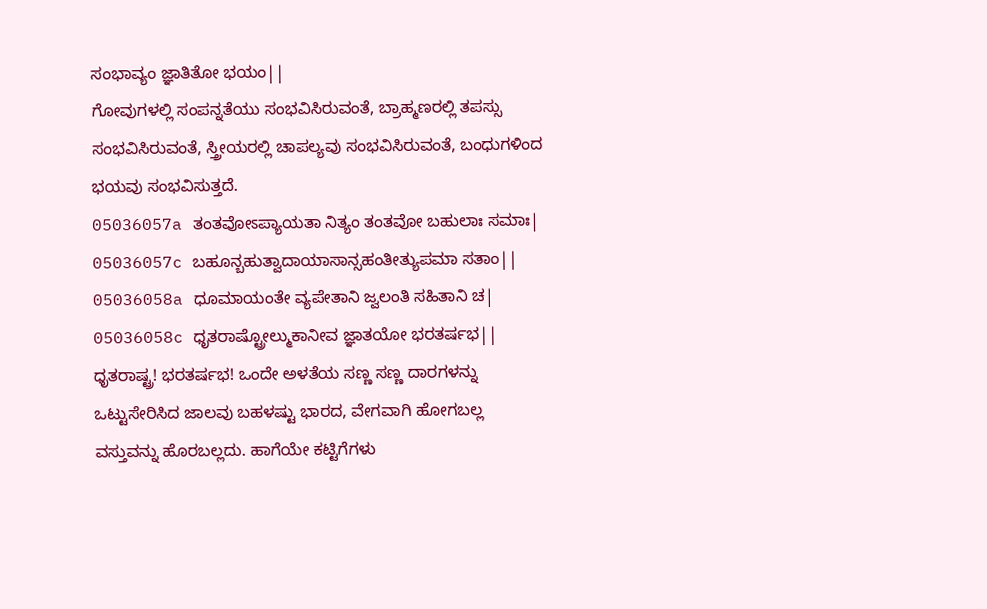ಸಂಭಾವ್ಯಂ ಜ್ಞಾತಿತೋ ಭಯಂ||
ಗೋವುಗಳಲ್ಲಿ ಸಂಪನ್ನತೆಯು ಸಂಭವಿಸಿರುವಂತೆ, ಬ್ರಾಹ್ಮಣರಲ್ಲಿ ತಪಸ್ಸು ಸಂಭವಿಸಿರುವಂತೆ, ಸ್ತ್ರೀಯರಲ್ಲಿ ಚಾಪಲ್ಯವು ಸಂಭವಿಸಿರುವಂತೆ, ಬಂಧುಗಳಿಂದ ಭಯವು ಸಂಭವಿಸುತ್ತದೆ.
05036057a ತಂತವೋಽಪ್ಯಾಯತಾ ನಿತ್ಯಂ ತಂತವೋ ಬಹುಲಾಃ ಸಮಾಃ|
05036057c ಬಹೂನ್ಬಹುತ್ವಾದಾಯಾಸಾನ್ಸಹಂತೀತ್ಯುಪಮಾ ಸತಾಂ||
05036058a ಧೂಮಾಯಂತೇ ವ್ಯಪೇತಾನಿ ಜ್ವಲಂತಿ ಸಹಿತಾನಿ ಚ|
05036058c ಧೃತರಾಷ್ಟ್ರೋಲ್ಮುಕಾನೀವ ಜ್ಞಾತಯೋ ಭರತರ್ಷಭ||
ಧೃತರಾಷ್ಟ್ರ! ಭರತರ್ಷಭ! ಒಂದೇ ಅಳತೆಯ ಸಣ್ಣ ಸಣ್ಣ ದಾರಗಳನ್ನು ಒಟ್ಟುಸೇರಿಸಿದ ಜಾಲವು ಬಹಳಷ್ಟು ಭಾರದ, ವೇಗವಾಗಿ ಹೋಗಬಲ್ಲ ವಸ್ತುವನ್ನು ಹೊರಬಲ್ಲದು. ಹಾಗೆಯೇ ಕಟ್ಟಿಗೆಗಳು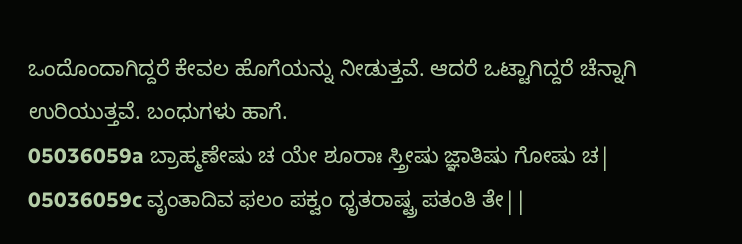ಒಂದೊಂದಾಗಿದ್ದರೆ ಕೇವಲ ಹೊಗೆಯನ್ನು ನೀಡುತ್ತವೆ. ಆದರೆ ಒಟ್ಟಾಗಿದ್ದರೆ ಚೆನ್ನಾಗಿ ಉರಿಯುತ್ತವೆ. ಬಂಧುಗಳು ಹಾಗೆ.
05036059a ಬ್ರಾಹ್ಮಣೇಷು ಚ ಯೇ ಶೂರಾಃ ಸ್ತ್ರೀಷು ಜ್ಞಾತಿಷು ಗೋಷು ಚ|
05036059c ವೃಂತಾದಿವ ಫಲಂ ಪಕ್ವಂ ಧೃತರಾಷ್ಟ್ರ ಪತಂತಿ ತೇ||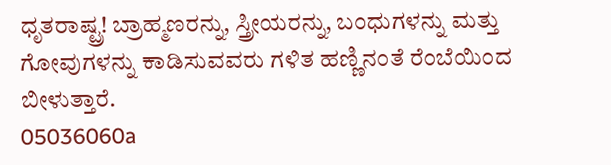ಧೃತರಾಷ್ಟ್ರ! ಬ್ರಾಹ್ಮಣರನ್ನು, ಸ್ತ್ರೀಯರನ್ನು, ಬಂಧುಗಳನ್ನು ಮತ್ತು ಗೋವುಗಳನ್ನು ಕಾಡಿಸುವವರು ಗಳಿತ ಹಣ್ಣಿನಂತೆ ರೆಂಬೆಯಿಂದ ಬೀಳುತ್ತಾರೆ.
05036060a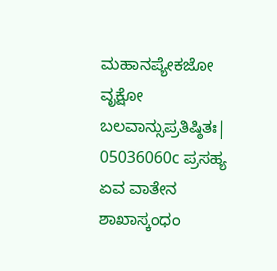ಮಹಾನಪ್ಯೇಕಜೋ ವೃಕ್ಷೋ ಬಲವಾನ್ಸುಪ್ರತಿಷ್ಠಿತಃ|
05036060c ಪ್ರಸಹ್ಯ ಏವ ವಾತೇನ ಶಾಖಾಸ್ಕಂಧಂ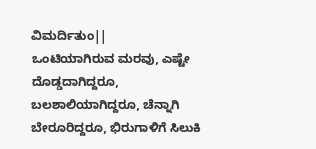ವಿಮರ್ದಿತುಂ||
ಒಂಟಿಯಾಗಿರುವ ಮರವು, ಎಷ್ಟೇ ದೊಡ್ಡದಾಗಿದ್ದರೂ, ಬಲಶಾಲಿಯಾಗಿದ್ದರೂ, ಚೆನ್ನಾಗಿ ಬೇರೂರಿದ್ದರೂ, ಭಿರುಗಾಳಿಗೆ ಸಿಲುಕಿ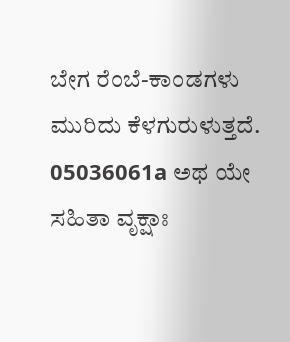ಬೇಗ ರೆಂಬೆ-ಕಾಂಡಗಳು ಮುರಿದು ಕೆಳಗುರುಳುತ್ತದೆ.
05036061a ಅಥ ಯೇ ಸಹಿತಾ ವೃಕ್ಷಾಃ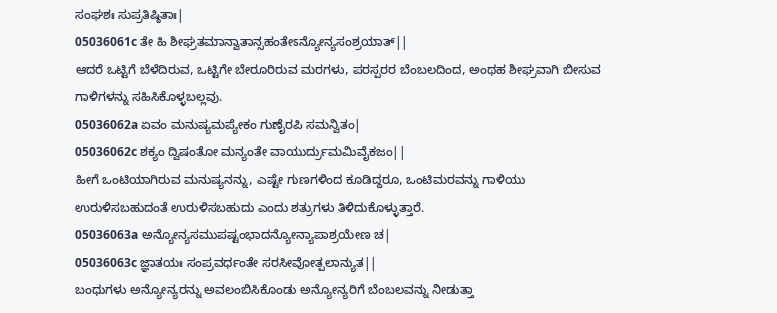ಸಂಘಶಃ ಸುಪ್ರತಿಷ್ಠಿತಾಃ|
05036061c ತೇ ಹಿ ಶೀಘ್ರತಮಾನ್ವಾತಾನ್ಸಹಂತೇಽನ್ಯೋನ್ಯಸಂಶ್ರಯಾತ್||
ಆದರೆ ಒಟ್ಟಿಗೆ ಬೆಳೆದಿರುವ, ಒಟ್ಟಿಗೇ ಬೇರೂರಿರುವ ಮರಗಳು, ಪರಸ್ಪರರ ಬೆಂಬಲದಿಂದ, ಅಂಥಹ ಶೀಘ್ರವಾಗಿ ಬೀಸುವ ಗಾಳಿಗಳನ್ನು ಸಹಿಸಿಕೊಳ್ಳಬಲ್ಲವು.
05036062a ಏವಂ ಮನುಷ್ಯಮಪ್ಯೇಕಂ ಗುಣೈರಪಿ ಸಮನ್ವಿತಂ|
05036062c ಶಕ್ಯಂ ದ್ವಿಷಂತೋ ಮನ್ಯಂತೇ ವಾಯುರ್ದ್ರುಮಮಿವೈಕಜಂ||
ಹೀಗೆ ಒಂಟಿಯಾಗಿರುವ ಮನುಷ್ಯನನ್ನು, ಎಷ್ಟೇ ಗುಣಗಳಿಂದ ಕೂಡಿದ್ದರೂ, ಒಂಟಿಮರವನ್ನು ಗಾಳಿಯು ಉರುಳಿಸಬಹುದಂತೆ ಉರುಳಿಸಬಹುದು ಎಂದು ಶತ್ರುಗಳು ತಿಳಿದುಕೊಳ್ಳುತ್ತಾರೆ.
05036063a ಅನ್ಯೋನ್ಯಸಮುಪಷ್ಟಂಭಾದನ್ಯೋನ್ಯಾಪಾಶ್ರಯೇಣ ಚ|
05036063c ಜ್ಞಾತಯಃ ಸಂಪ್ರವರ್ಧಂತೇ ಸರಸೀವೋತ್ಪಲಾನ್ಯುತ||
ಬಂಧುಗಳು ಅನ್ಯೋನ್ಯರನ್ನು ಅವಲಂಬಿಸಿಕೊಂಡು ಅನ್ಯೋನ್ಯರಿಗೆ ಬೆಂಬಲವನ್ನು ನೀಡುತ್ತಾ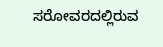ಸರೋವರದಲ್ಲಿರುವ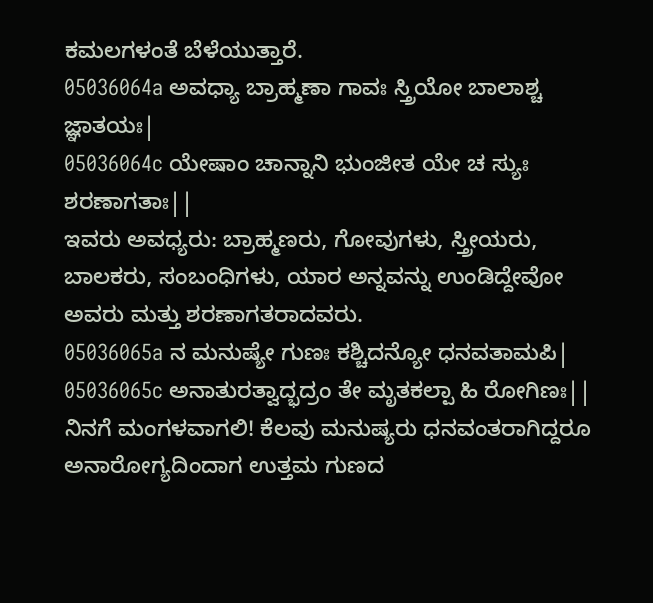ಕಮಲಗಳಂತೆ ಬೆಳೆಯುತ್ತಾರೆ.
05036064a ಅವಧ್ಯಾ ಬ್ರಾಹ್ಮಣಾ ಗಾವಃ ಸ್ತ್ರಿಯೋ ಬಾಲಾಶ್ಚ ಜ್ಞಾತಯಃ|
05036064c ಯೇಷಾಂ ಚಾನ್ನಾನಿ ಭುಂಜೀತ ಯೇ ಚ ಸ್ಯುಃ ಶರಣಾಗತಾಃ||
ಇವರು ಅವಧ್ಯರು: ಬ್ರಾಹ್ಮಣರು, ಗೋವುಗಳು, ಸ್ತ್ರೀಯರು, ಬಾಲಕರು, ಸಂಬಂಧಿಗಳು, ಯಾರ ಅನ್ನವನ್ನು ಉಂಡಿದ್ದೇವೋ ಅವರು ಮತ್ತು ಶರಣಾಗತರಾದವರು.
05036065a ನ ಮನುಷ್ಯೇ ಗುಣಃ ಕಶ್ಚಿದನ್ಯೋ ಧನವತಾಮಪಿ|
05036065c ಅನಾತುರತ್ವಾದ್ಭದ್ರಂ ತೇ ಮೃತಕಲ್ಪಾ ಹಿ ರೋಗಿಣಃ||
ನಿನಗೆ ಮಂಗಳವಾಗಲಿ! ಕೆಲವು ಮನುಷ್ಯರು ಧನವಂತರಾಗಿದ್ದರೂ ಅನಾರೋಗ್ಯದಿಂದಾಗ ಉತ್ತಮ ಗುಣದ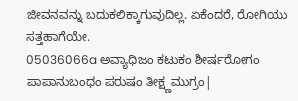ಜೀವನವನ್ನು ಬದುಕಲಿಕ್ಕಾಗುವುದಿಲ್ಲ. ಏಕೆಂದರೆ, ರೋಗಿಯು ಸತ್ತಹಾಗೆಯೇ.
05036066a ಅವ್ಯಾಧಿಜಂ ಕಟುಕಂ ಶೀರ್ಷರೋಗಂ
ಪಾಪಾನುಬಂಧಂ ಪರುಷಂ ತೀಕ್ಷ್ಣಮುಗ್ರಂ|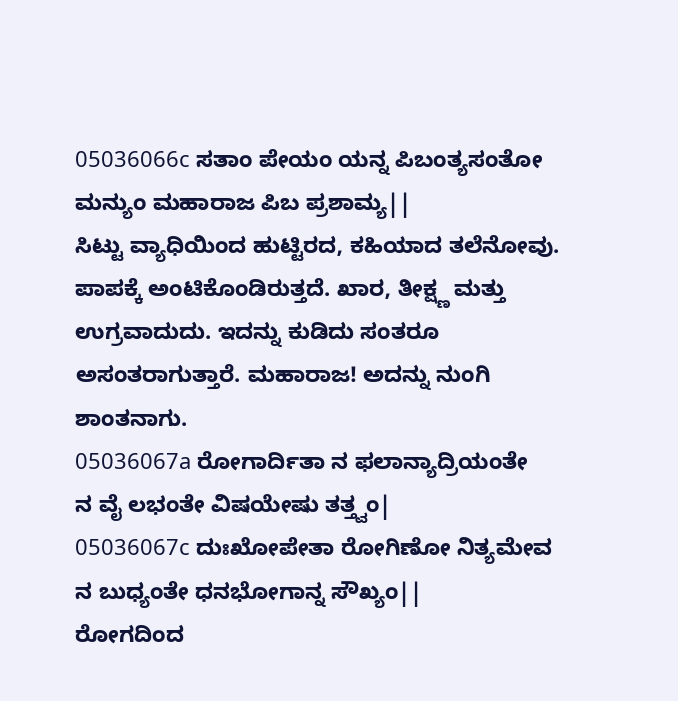05036066c ಸತಾಂ ಪೇಯಂ ಯನ್ನ ಪಿಬಂತ್ಯಸಂತೋ
ಮನ್ಯುಂ ಮಹಾರಾಜ ಪಿಬ ಪ್ರಶಾಮ್ಯ||
ಸಿಟ್ಟು ವ್ಯಾಧಿಯಿಂದ ಹುಟ್ಟಿರದ, ಕಹಿಯಾದ ತಲೆನೋವು. ಪಾಪಕ್ಕೆ ಅಂಟಿಕೊಂಡಿರುತ್ತದೆ. ಖಾರ, ತೀಕ್ಷ್ಣ ಮತ್ತು ಉಗ್ರವಾದುದು. ಇದನ್ನು ಕುಡಿದು ಸಂತರೂ ಅಸಂತರಾಗುತ್ತಾರೆ. ಮಹಾರಾಜ! ಅದನ್ನು ನುಂಗಿ ಶಾಂತನಾಗು.
05036067a ರೋಗಾರ್ದಿತಾ ನ ಫಲಾನ್ಯಾದ್ರಿಯಂತೇ
ನ ವೈ ಲಭಂತೇ ವಿಷಯೇಷು ತತ್ತ್ವಂ|
05036067c ದುಃಖೋಪೇತಾ ರೋಗಿಣೋ ನಿತ್ಯಮೇವ
ನ ಬುಧ್ಯಂತೇ ಧನಭೋಗಾನ್ನ ಸೌಖ್ಯಂ||
ರೋಗದಿಂದ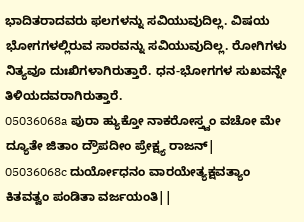ಭಾದಿತರಾದವರು ಫಲಗಳನ್ನು ಸವಿಯುವುದಿಲ್ಲ. ವಿಷಯ ಭೋಗಗಳಲ್ಲಿರುವ ಸಾರವನ್ನು ಸವಿಯುವುದಿಲ್ಲ. ರೋಗಿಗಳು ನಿತ್ಯವೂ ದುಃಖಿಗಳಾಗಿರುತ್ತಾರೆ. ಧನ-ಭೋಗಗಳ ಸುಖವನ್ನೇ ತಿಳಿಯದವರಾಗಿರುತ್ತಾರೆ.
05036068a ಪುರಾ ಹ್ಯುಕ್ತೋ ನಾಕರೋಸ್ತ್ವಂ ವಚೋ ಮೇ
ದ್ಯೂತೇ ಜಿತಾಂ ದ್ರೌಪದೀಂ ಪ್ರೇಕ್ಷ್ಯ ರಾಜನ್|
05036068c ದುರ್ಯೋಧನಂ ವಾರಯೇತ್ಯಕ್ಷವತ್ಯಾಂ
ಕಿತವತ್ವಂ ಪಂಡಿತಾ ವರ್ಜಯಂತಿ||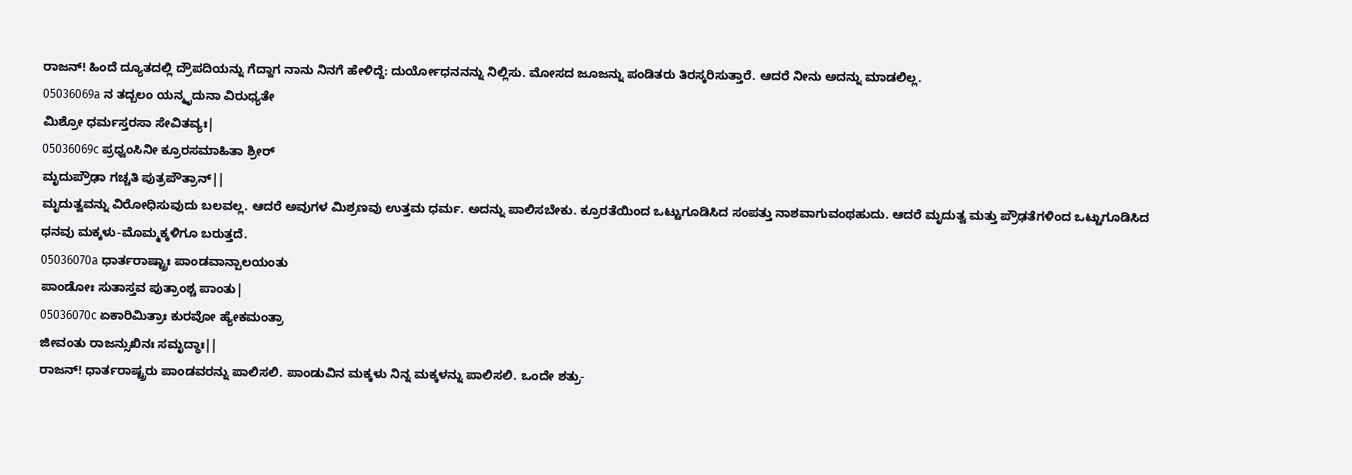ರಾಜನ್! ಹಿಂದೆ ದ್ಯೂತದಲ್ಲಿ ದ್ರೌಪದಿಯನ್ನು ಗೆದ್ದಾಗ ನಾನು ನಿನಗೆ ಹೇಳಿದ್ದೆ: ದುರ್ಯೋಧನನನ್ನು ನಿಲ್ಲಿಸು. ಮೋಸದ ಜೂಜನ್ನು ಪಂಡಿತರು ತಿರಸ್ಕರಿಸುತ್ತಾರೆ. ಆದರೆ ನೀನು ಅದನ್ನು ಮಾಡಲಿಲ್ಲ.
05036069a ನ ತದ್ಬಲಂ ಯನ್ಮೃದುನಾ ವಿರುಧ್ಯತೇ
ಮಿಶ್ರೋ ಧರ್ಮಸ್ತರಸಾ ಸೇವಿತವ್ಯಃ|
05036069c ಪ್ರಧ್ವಂಸಿನೀ ಕ್ರೂರಸಮಾಹಿತಾ ಶ್ರೀರ್
ಮೃದುಪ್ರೌಢಾ ಗಚ್ಚತಿ ಪುತ್ರಪೌತ್ರಾನ್||
ಮೃದುತ್ವವನ್ನು ವಿರೋಧಿಸುವುದು ಬಲವಲ್ಲ. ಆದರೆ ಅವುಗಳ ಮಿಶ್ರಣವು ಉತ್ತಮ ಧರ್ಮ. ಅದನ್ನು ಪಾಲಿಸಬೇಕು. ಕ್ರೂರತೆಯಿಂದ ಒಟ್ಟುಗೂಡಿಸಿದ ಸಂಪತ್ತು ನಾಶವಾಗುವಂಥಹುದು. ಆದರೆ ಮೃದುತ್ವ ಮತ್ತು ಪ್ರೌಢತೆಗಳಿಂದ ಒಟ್ಟುಗೂಡಿಸಿದ ಧನವು ಮಕ್ಕಳು-ಮೊಮ್ಮಕ್ಕಳಿಗೂ ಬರುತ್ತದೆ.
05036070a ಧಾರ್ತರಾಷ್ಟ್ರಾಃ ಪಾಂಡವಾನ್ಪಾಲಯಂತು
ಪಾಂಡೋಃ ಸುತಾಸ್ತವ ಪುತ್ರಾಂಶ್ಚ ಪಾಂತು|
05036070c ಏಕಾರಿಮಿತ್ರಾಃ ಕುರವೋ ಹ್ಯೇಕಮಂತ್ರಾ
ಜೀವಂತು ರಾಜನ್ಸುಖಿನಃ ಸಮೃದ್ಧಾಃ||
ರಾಜನ್! ಧಾರ್ತರಾಷ್ಟ್ರರು ಪಾಂಡವರನ್ನು ಪಾಲಿಸಲಿ. ಪಾಂಡುವಿನ ಮಕ್ಕಳು ನಿನ್ನ ಮಕ್ಕಳನ್ನು ಪಾಲಿಸಲಿ. ಒಂದೇ ಶತ್ರು-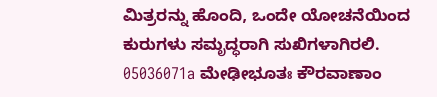ಮಿತ್ರರನ್ನು ಹೊಂದಿ, ಒಂದೇ ಯೋಚನೆಯಿಂದ ಕುರುಗಳು ಸಮೃದ್ಧರಾಗಿ ಸುಖಿಗಳಾಗಿರಲಿ.
05036071a ಮೇಢೀಭೂತಃ ಕೌರವಾಣಾಂ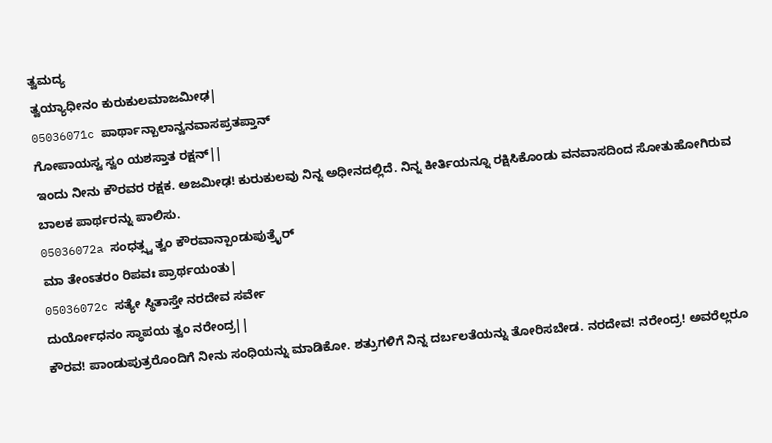ತ್ವಮದ್ಯ
ತ್ವಯ್ಯಾಧೀನಂ ಕುರುಕುಲಮಾಜಮೀಢ|
05036071c ಪಾರ್ಥಾನ್ಬಾಲಾನ್ವನವಾಸಪ್ರತಪ್ತಾನ್
ಗೋಪಾಯಸ್ವ ಸ್ವಂ ಯಶಸ್ತಾತ ರಕ್ಷನ್||
ಇಂದು ನೀನು ಕೌರವರ ರಕ್ಷಕ. ಅಜಮೀಢ! ಕುರುಕುಲವು ನಿನ್ನ ಅಧೀನದಲ್ಲಿದೆ. ನಿನ್ನ ಕೀರ್ತಿಯನ್ನೂ ರಕ್ಷಿಸಿಕೊಂಡು ವನವಾಸದಿಂದ ಸೋತುಹೋಗಿರುವ ಬಾಲಕ ಪಾರ್ಥರನ್ನು ಪಾಲಿಸು.
05036072a ಸಂಧತ್ಸ್ವ ತ್ವಂ ಕೌರವಾನ್ಪಾಂಡುಪುತ್ರೈರ್
ಮಾ ತೇಂಽತರಂ ರಿಪವಃ ಪ್ರಾರ್ಥಯಂತು|
05036072c ಸತ್ಯೇ ಸ್ಥಿತಾಸ್ತೇ ನರದೇವ ಸರ್ವೇ
ದುರ್ಯೋಧನಂ ಸ್ಥಾಪಯ ತ್ವಂ ನರೇಂದ್ರ||
ಕೌರವ! ಪಾಂಡುಪುತ್ರರೊಂದಿಗೆ ನೀನು ಸಂಧಿಯನ್ನು ಮಾಡಿಕೋ. ಶತ್ರುಗಳಿಗೆ ನಿನ್ನ ದರ್ಬಲತೆಯನ್ನು ತೋರಿಸಬೇಡ. ನರದೇವ! ನರೇಂದ್ರ! ಅವರೆಲ್ಲರೂ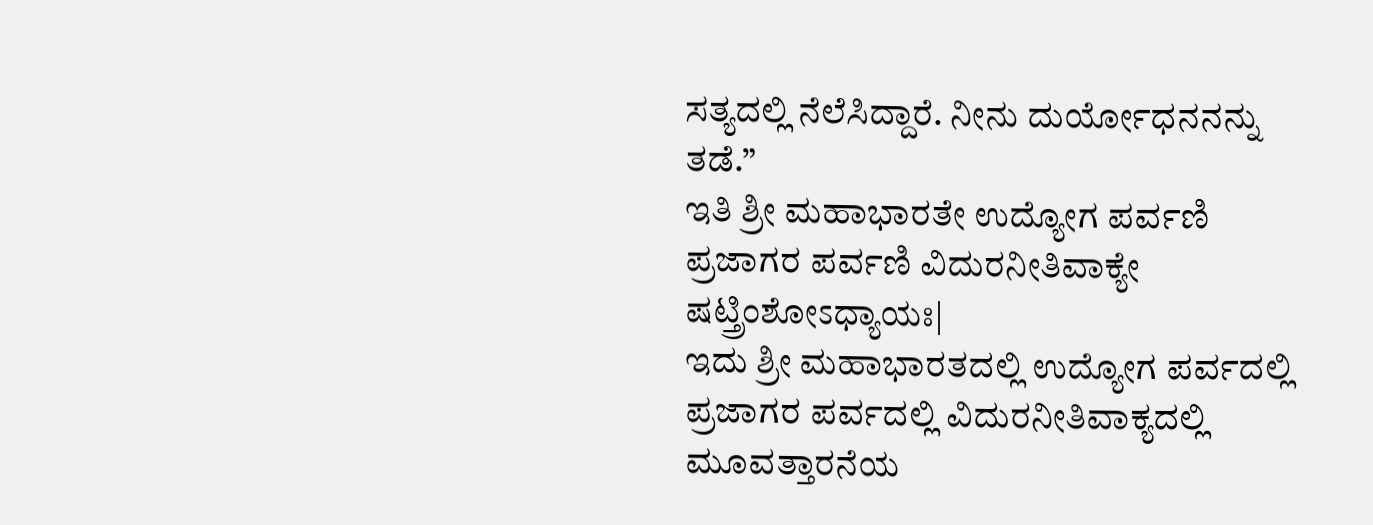ಸತ್ಯದಲ್ಲಿ ನೆಲೆಸಿದ್ದಾರೆ. ನೀನು ದುರ್ಯೋಧನನನ್ನು ತಡೆ.”
ಇತಿ ಶ್ರೀ ಮಹಾಭಾರತೇ ಉದ್ಯೋಗ ಪರ್ವಣಿ ಪ್ರಜಾಗರ ಪರ್ವಣಿ ವಿದುರನೀತಿವಾಕ್ಯೇ ಷಟ್ತ್ರಿಂಶೋಽಧ್ಯಾಯಃ|
ಇದು ಶ್ರೀ ಮಹಾಭಾರತದಲ್ಲಿ ಉದ್ಯೋಗ ಪರ್ವದಲ್ಲಿ ಪ್ರಜಾಗರ ಪರ್ವದಲ್ಲಿ ವಿದುರನೀತಿವಾಕ್ಯದಲ್ಲಿ ಮೂವತ್ತಾರನೆಯ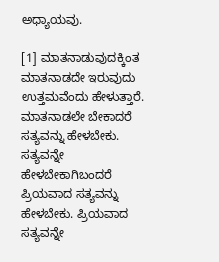ಅಧ್ಯಾಯವು.

[1] ಮಾತನಾಡುವುದಕ್ಕಿಂತ ಮಾತನಾಡದೇ ಇರುವುದು ಉತ್ತಮವೆಂದು ಹೇಳುತ್ತಾರೆ. ಮಾತನಾಡಲೇ ಬೇಕಾದರೆ ಸತ್ಯವನ್ನು ಹೇಳಬೇಕು. ಸತ್ಯವನ್ನೇ ಹೇಳಬೇಕಾಗಿಬಂದರೆ ಪ್ರಿಯವಾದ ಸತ್ಯವನ್ನು ಹೇಳಬೇಕು. ಪ್ರಿಯವಾದ ಸತ್ಯವನ್ನೇ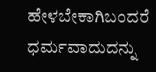ಹೇಳಬೇಕಾಗಿಬಂದರೆ ಧರ್ಮವಾದುದನ್ನು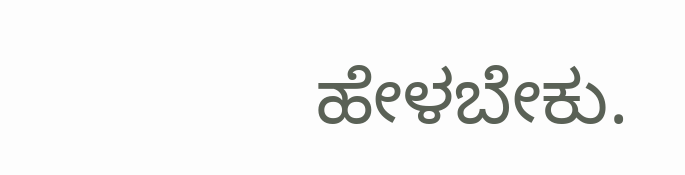ಹೇಳಬೇಕು.